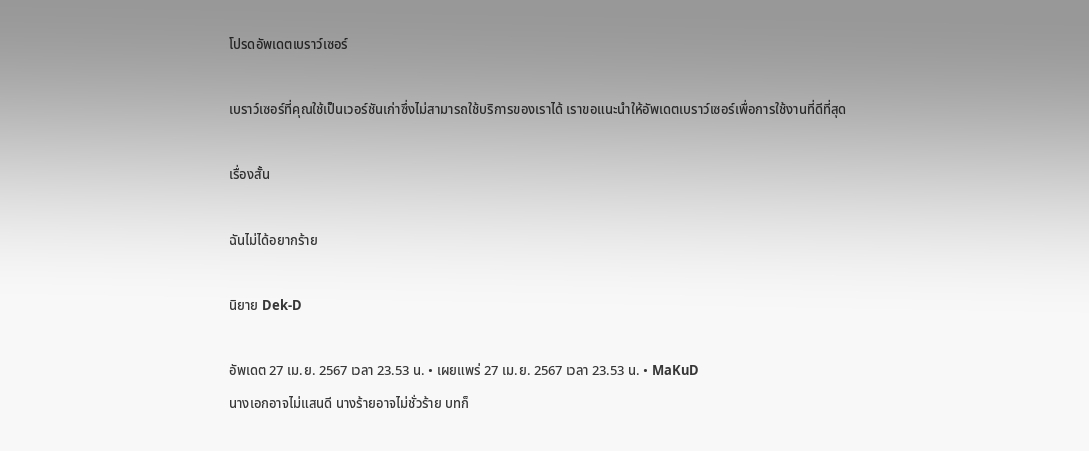โปรดอัพเดตเบราว์เซอร์

เบราว์เซอร์ที่คุณใช้เป็นเวอร์ชันเก่าซึ่งไม่สามารถใช้บริการของเราได้ เราขอแนะนำให้อัพเดตเบราว์เซอร์เพื่อการใช้งานที่ดีที่สุด

เรื่องสั้น

ฉันไม่ได้อยากร้าย

นิยาย Dek-D

อัพเดต 27 เม.ย. 2567 เวลา 23.53 น. • เผยแพร่ 27 เม.ย. 2567 เวลา 23.53 น. • MaKuD
นางเอกอาจไม่แสนดี นางร้ายอาจไม่ชั่วร้าย บทก็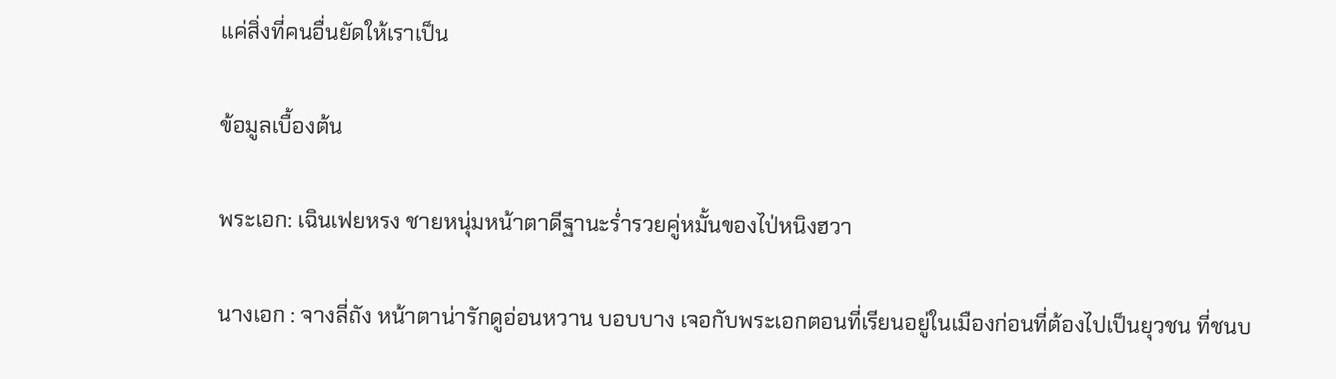แค่สิ่งที่คนอื่นยัดให้เราเป็น

ข้อมูลเบื้องต้น

พระเอก: เฉินเฟยหรง ชายหนุ่มหน้าตาดีฐานะร่ำรวยคู่หมั้นของไป่หนิงฮวา

นางเอก : จางลี่ถัง หน้าตาน่ารักดูอ่อนหวาน บอบบาง เจอกับพระเอกตอนที่เรียนอยู่ในเมืองก่อนที่ต้องไปเป็นยุวชน ที่ชนบ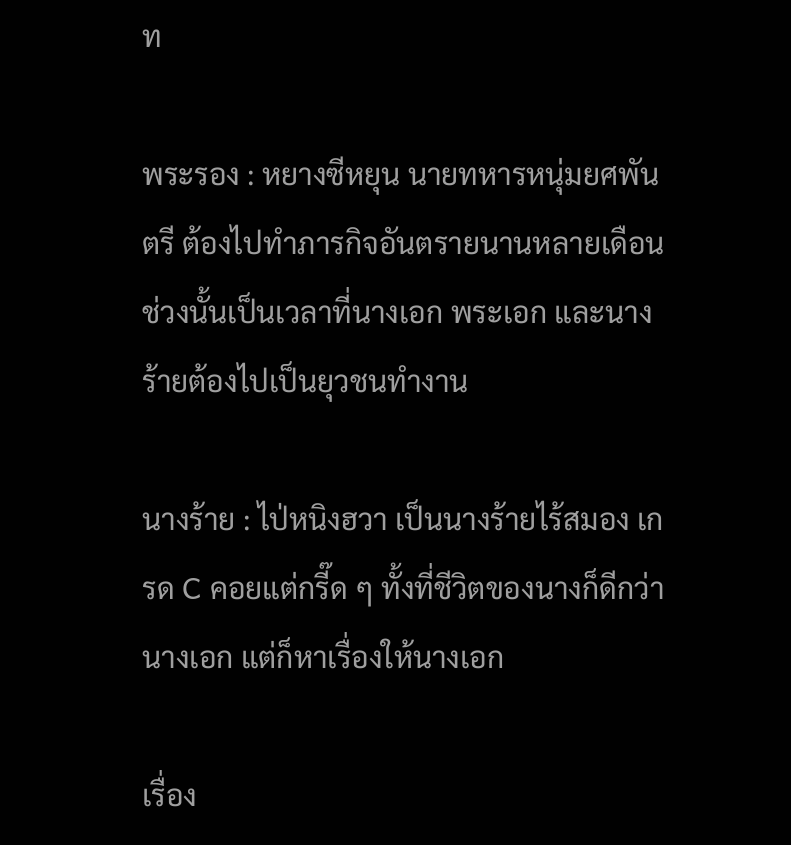ท

พระรอง : หยางซีหยุน นายทหารหนุ่มยศพันตรี ต้องไปทำภารกิจอันตรายนานหลายเดือน ช่วงนั้นเป็นเวลาที่นางเอก พระเอก และนางร้ายต้องไปเป็นยุวชนทำงาน

นางร้าย : ไป่หนิงฮวา เป็นนางร้ายไร้สมอง เกรด C คอยแต่กรี๊ด ๆ ทั้งที่ชีวิตของนางก็ดีกว่านางเอก แต่ก็หาเรื่องให้นางเอก

เรื่อง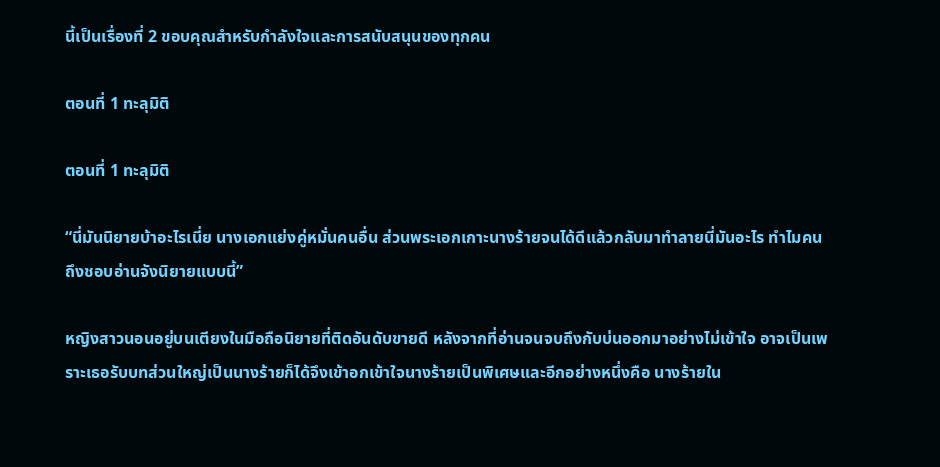นี้เป็นเรื่องที่ 2 ขอบคุณสำหรับกำลังใจและการสนับสนุนของทุกคน

ตอนที่ 1 ทะลุมิติ

ตอนที่ 1 ทะลุมิติ

“นี่มันนิยายบ้าอะไรเนี่ย นางเอกแย่งคู่หมั่นคนอื่น ส่วนพระเอกเกาะนางร้ายจนได้ดีแล้วกลับมาทำลายนี่มันอะไร ทำไมคนถึงชอบอ่านจังนิยายแบบนี้”

หญิงสาวนอนอยู่บนเตียงในมือถือนิยายที่ติดอันดับขายดี หลังจากที่อ่านจนจบถึงกับบ่นออกมาอย่างไม่เข้าใจ อาจเป็นเพราะเธอรับบทส่วนใหญ่เป็นนางร้ายก็ได้จึงเข้าอกเข้าใจนางร้ายเป็นพิเศษและอีกอย่างหนึ่งคือ นางร้ายใน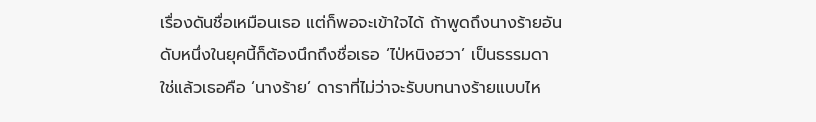เรื่องดันชื่อเหมือนเธอ แต่ก็พอจะเข้าใจได้ ถ้าพูดถึงนางร้ายอันดับหนึ่งในยุคนี้ก็ต้องนึกถึงชื่อเธอ ‘ไป่หนิงฮวา’ เป็นธรรมดา ใช่แล้วเธอคือ ‘นางร้าย’ ดาราที่ไม่ว่าจะรับบทนางร้ายแบบไห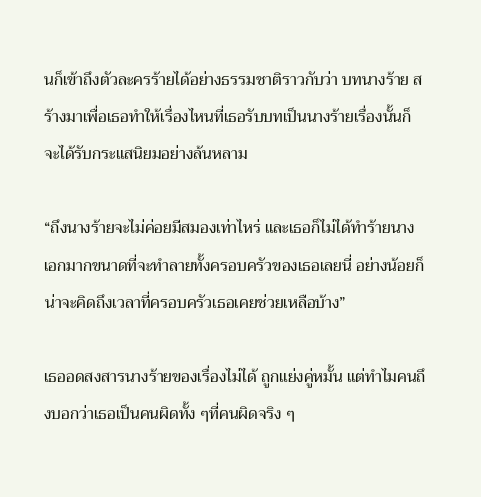นก็เข้าถึงตัวละครร้ายได้อย่างธรรมชาติราวกับว่า บทนางร้าย สร้างมาเพื่อเธอทำให้เรื่องไหนที่เธอรับบทเป็นนางร้ายเรื่องนั้นก็จะได้รับกระแสนิยมอย่างล้นหลาม

“ถึงนางร้ายจะไม่ค่อยมีสมองเท่าไหร่ และเธอก็ไม่ได้ทำร้ายนางเอกมากขนาดที่จะทำลายทั้งครอบครัวของเธอเลยนี่ อย่างน้อยก็น่าจะคิดถึงเวลาที่ครอบครัวเธอเคยช่วยเหลือบ้าง”

เธออดสงสารนางร้ายของเรื่องไม่ได้ ถูกแย่งคู่หมั้น แต่ทำไมคนถึงบอกว่าเธอเป็นคนผิดทั้ง ๆที่คนผิดจริง ๆ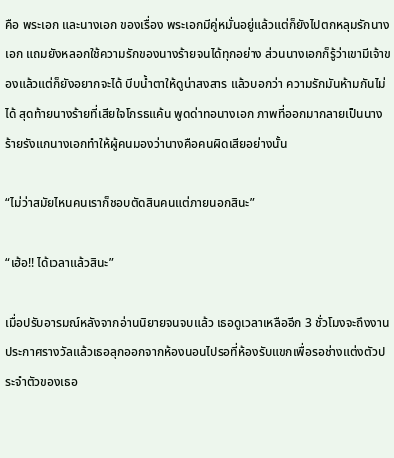คือ พระเอก และนางเอก ของเรื่อง พระเอกมีคู่หมั่นอยู่แล้วแต่ก็ยังไปตกหลุมรักนางเอก แถมยังหลอกใช้ความรักของนางร้ายจนได้ทุกอย่าง ส่วนนางเอกก็รู้ว่าเขามีเจ้าของแล้วแต่ก็ยังอยากจะได้ บีบน้ำตาให้ดูน่าสงสาร แล้วบอกว่า ความรักมันห้ามกันไม่ได้ สุดท้ายนางร้ายที่เสียใจโกรธแค้น พูดด่าทอนางเอก ภาพที่ออกมากลายเป็นนางร้ายรังแกนางเอกทำให้ผู้คนมองว่านางคือคนผิดเสียอย่างนั้น

“ไม่ว่าสมัยไหนคนเราก็ชอบตัดสินคนแต่ภายนอกสินะ”

“เฮ้อ!! ได้เวลาแล้วสินะ”

เมื่อปรับอารมณ์หลังจากอ่านนิยายจนจบแล้ว เธอดูเวลาเหลืออีก 3 ชั่วโมงจะถึงงานประกาศรางวัลแล้วเธอลุกออกจากห้องนอนไปรอที่ห้องรับแขกเพื่อรอช่างแต่งตัวประจำตัวของเธอ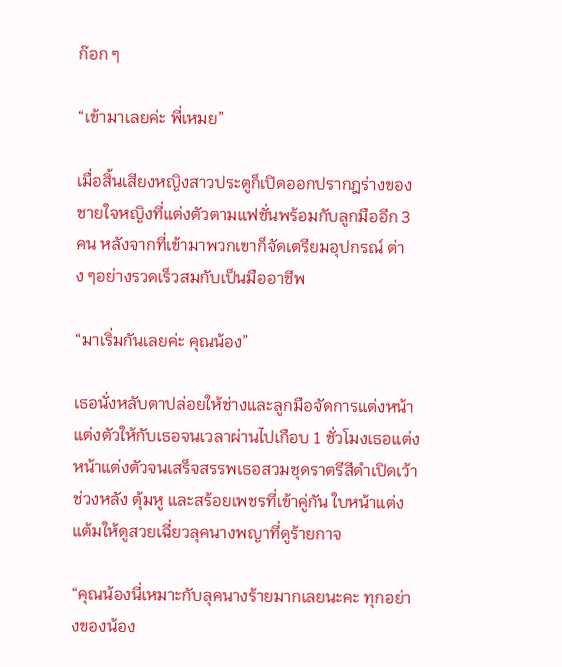ก๊อก ๆ

“เข้ามาเลยค่ะ พี่เหมย”

เมื่อสิ้นเสียงหญิงสาวประตูก็เปิดออกปรากฎร่างของชายใจหญิงที่แต่งตัวตามแฟชั่นพร้อมกับลูกมืออีก 3 คน หลังจากที่เข้ามาพวกเขาก็จัดเตรียมอุปกรณ์ ต่าง ๆอย่างรวดเร็วสมกับเป็นมืออาชีพ

“มาเริ่มกันเลยค่ะ คุณน้อง”

เธอนั่งหลับตาปล่อยให้ช่างและลูกมือจัดการแต่งหน้าแต่งตัวให้กับเธอจนเวลาผ่านไปเกือบ 1 ชั่วโมงเธอแต่งหน้าแต่งตัวจนเสร็จสรรพเธอสวมชุดราตรีสีดำเปิดเว้าช่วงหลัง ตุ้มหู และสร้อยเพชรที่เข้าคู่กัน ใบหน้าแต่งแต้มให้ดูสวยเฉี่ยวลุคนางพญาที่ดูร้ายกาจ

“คุณน้องนี่เหมาะกับลุคนางร้ายมากเลยนะคะ ทุกอย่างของน้อง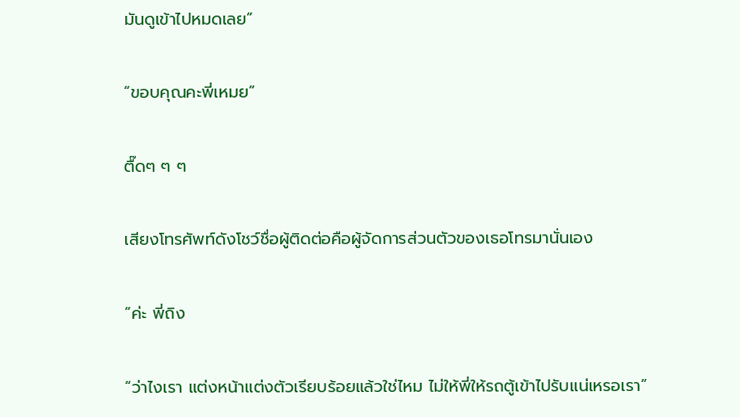มันดูเข้าไปหมดเลย”

“ขอบคุณคะพี่เหมย”

ตื๊ดๆ ๆ ๆ

เสียงโทรศัพท์ดังโชว์ชื่อผู้ติดต่อคือผู้จัดการส่วนตัวของเธอโทรมานั่นเอง

“ค่ะ พี่ถิง

“ว่าไงเรา แต่งหน้าแต่งตัวเรียบร้อยแล้วใช่ไหม ไม่ให้พี่ให้รถตู้เข้าไปรับแน่เหรอเรา”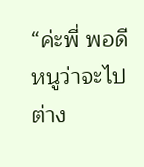“ค่ะพี่ พอดีหนูว่าจะไปต่าง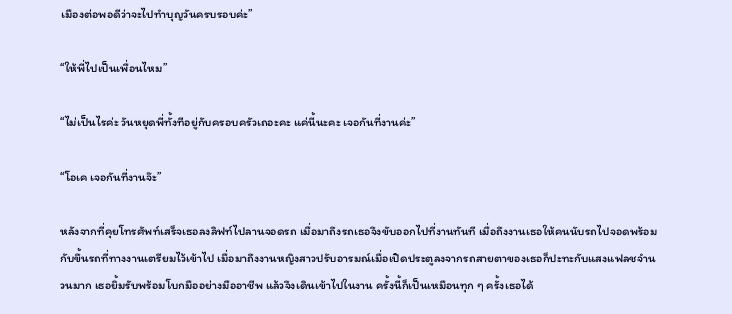เมืองต่อพอดีว่าจะไปทำบุญวันครบรอบค่ะ”

“ให้พี่ไปเป็นเพื่อนไหม”

“ไม่เป็นไรค่ะ วันหยุดพี่ทั้งทีอยู่กับครอบครัวเถอะคะ แค่นี้นะคะ เจอกันที่งานค่ะ”

“โอเค เจอกันที่งานจ๊ะ”

หลังจากที่คุยโทรศัพท์เสร็จเธอลงลิฟท์ไปลานจอดรถ เมื่อมาถึงรถเธอจึงขับออกไปที่งานทันที เมื่อถึงงานเธอให้คนนับรถไปจอดพร้อมกับขึ้นรถที่ทางงานเตรียมไว้เข้าไป เมื่อมาถึงงานหญิงสาวปรับอารมณ์เมื่อเปิดประตูลงจากรถสายตาของเธอก็ปะทะกับแสงแฟลชจำนวนมาก เธอยิ้มรับพร้อมโบกมืออย่างมืออาชีพ แล้วจึงเดินเข้าไปในงาน ครั้งนี้ก็เป็นเหมือนทุก ๆ ครั้งเธอได้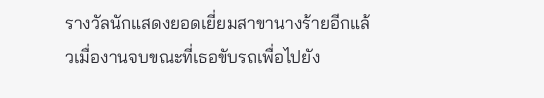รางวัลนักแสดงยอดเยี่ยมสาขานางร้ายอีกแล้วเมื่องานจบขณะที่เธอขับรถเพื่อไปยัง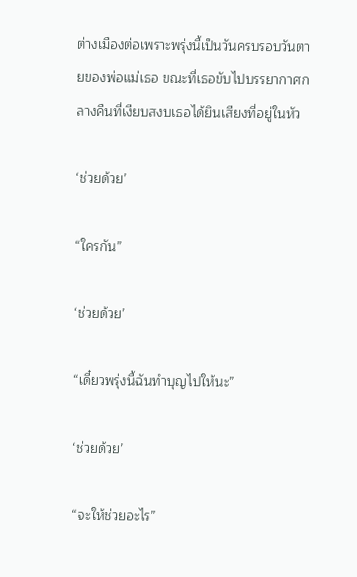ต่างเมืองต่อเพราะพรุ่งนี้เป็นวันครบรอบวันตายของพ่อแม่เธอ ขณะที่เธอขับไปบรรยากาศกลางคืนที่เงียบสงบเธอได้ยินเสียงที่อยู่ในหัว

‘ช่วยด้วย’

“ใครกัน”

‘ช่วยด้วย’

“เดี๋ยวพรุ่งนี้ฉันทำบุญไปให้นะ”

‘ช่วยด้วย’

“จะให้ช่วยอะไร”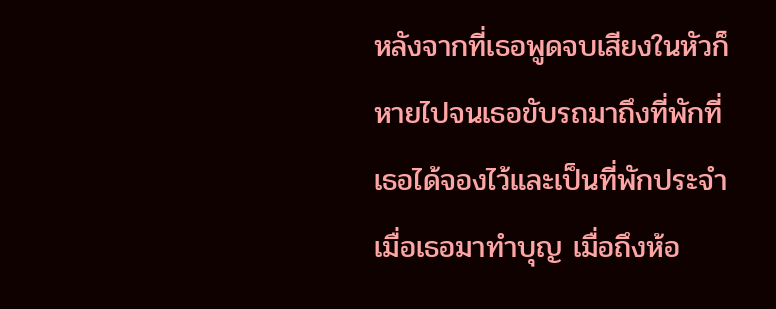หลังจากที่เธอพูดจบเสียงในหัวก็หายไปจนเธอขับรถมาถึงที่พักที่เธอได้จองไว้และเป็นที่พักประจำเมื่อเธอมาทำบุญ เมื่อถึงห้อ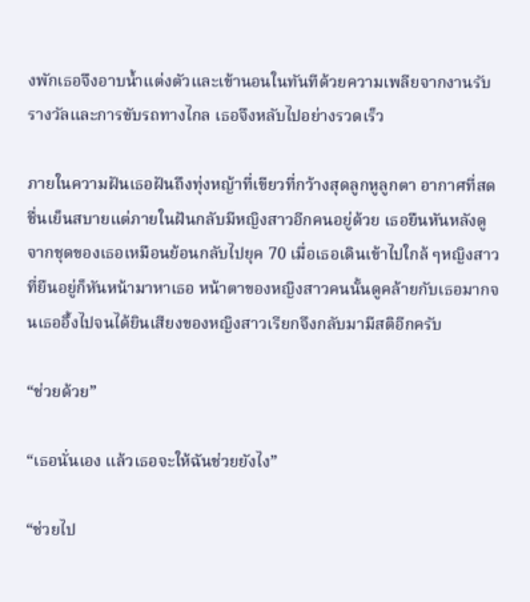งพักเธอจึงอาบน้ำแต่งตัวและเข้านอนในทันทีด้วยความเพลียจากงานรับรางวัลและการขับรถทางไกล เธอจึงหลับไปอย่างรวดเร็ว

ภายในความฝันเธอฝันถึงทุ่งหญ้าที่เขียวที่กว้างสุดลูกหูลูกตา อากาศที่สดชื่นเย็นสบายแต่ภายในฝันกลับมีหญิงสาวอีกคนอยู่ด้วย เธอยืนหันหลังดูจากชุดของเธอเหมือนย้อนกลับไปยุค 70 เมื่อเธอเดินเข้าไปใกล้ ๆหญิงสาวที่ยืนอยู่ก็หันหน้ามาหาเธอ หน้าตาของหญิงสาวคนนั้นดูคล้ายกับเธอมากจนเธออึ้งไปจนได้ยินเสียงของหญิงสาวเรียกจึงกลับมามีสติอีกครับ

“ช่วยด้วย”

“เธอนั่นเอง แล้วเธอจะให้ฉันช่วยยังไง”

“ช่วยไป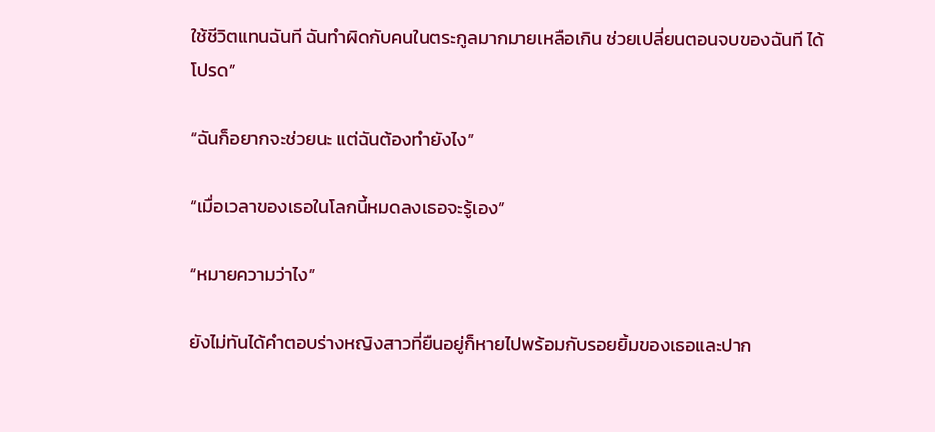ใช้ชีวิตแทนฉันที ฉันทำผิดกับคนในตระกูลมากมายเหลือเกิน ช่วยเปลี่ยนตอนจบของฉันที ได้โปรด”

“ฉันก็อยากจะช่วยนะ แต่ฉันต้องทำยังไง”

“เมื่อเวลาของเธอในโลกนี้หมดลงเธอจะรู้เอง”

“หมายความว่าไง”

ยังไม่ทันได้คำตอบร่างหญิงสาวที่ยืนอยู่ก็หายไปพร้อมกับรอยยิ้มของเธอและปาก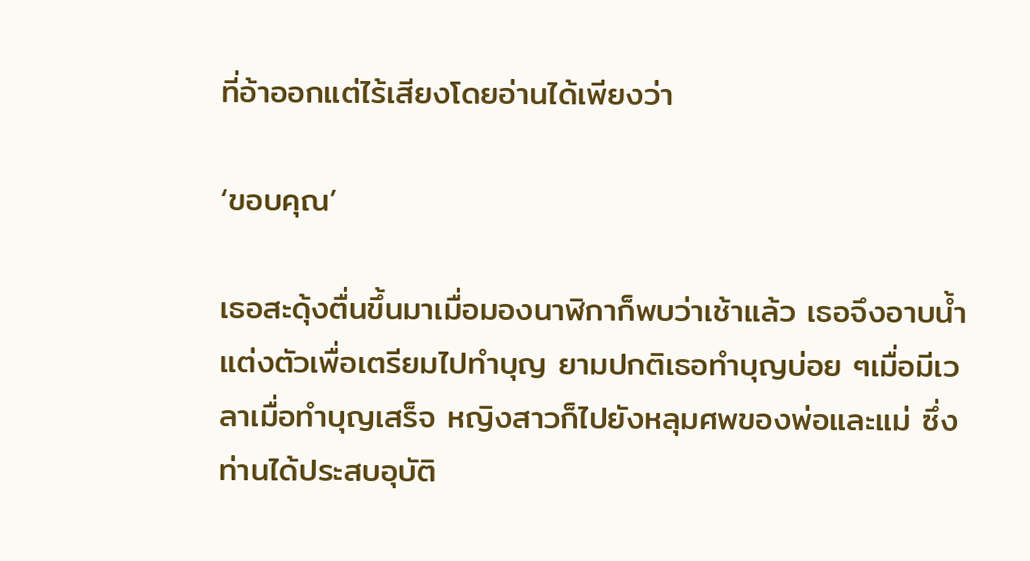ที่อ้าออกแต่ไร้เสียงโดยอ่านได้เพียงว่า

‘ขอบคุณ’

เธอสะดุ้งตื่นขึ้นมาเมื่อมองนาฬิกาก็พบว่าเช้าแล้ว เธอจึงอาบน้ำแต่งตัวเพื่อเตรียมไปทำบุญ ยามปกติเธอทำบุญบ่อย ๆเมื่อมีเวลาเมื่อทำบุญเสร็จ หญิงสาวก็ไปยังหลุมศพของพ่อและแม่ ซึ่งท่านได้ประสบอุบัติ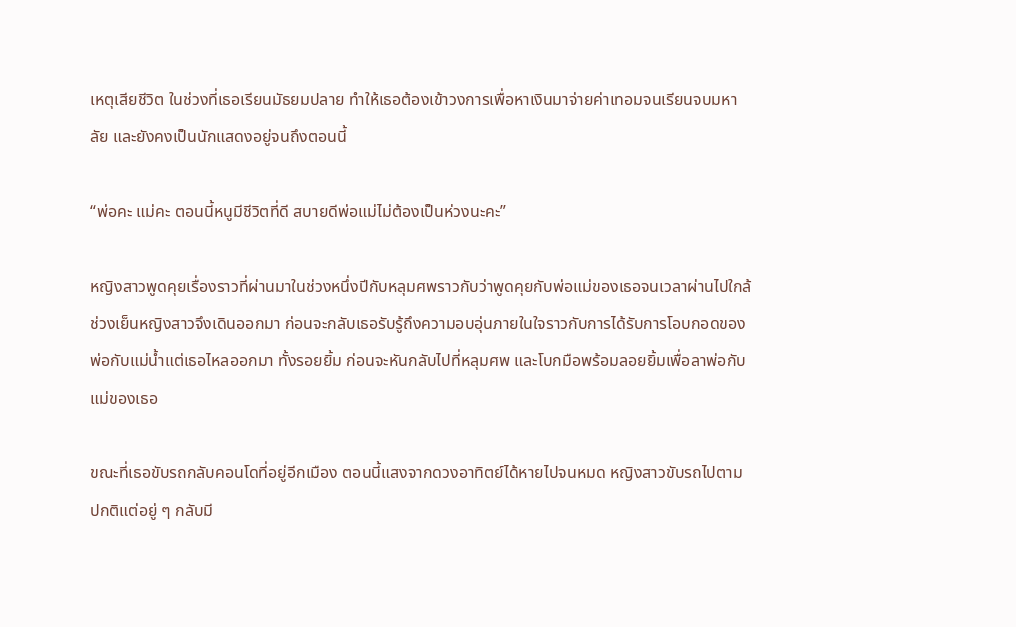เหตุเสียชีวิต ในช่วงที่เธอเรียนมัธยมปลาย ทำให้เธอต้องเข้าวงการเพื่อหาเงินมาจ่ายค่าเทอมจนเรียนจบมหาลัย และยังคงเป็นนักแสดงอยู่จนถึงตอนนี้

“พ่อคะ แม่คะ ตอนนี้หนูมีชีวิตที่ดี สบายดีพ่อแม่ไม่ต้องเป็นห่วงนะคะ”

หญิงสาวพูดคุยเรื่องราวที่ผ่านมาในช่วงหนึ่งปีกับหลุมศพราวกับว่าพูดคุยกับพ่อแม่ของเธอจนเวลาผ่านไปใกล้ช่วงเย็นหญิงสาวจึงเดินออกมา ก่อนจะกลับเธอรับรู้ถึงความอบอุ่นภายในใจราวกับการได้รับการโอบกอดของพ่อกับแม่น้ำแต่เธอไหลออกมา ทั้งรอยยิ้ม ก่อนจะหันกลับไปที่หลุมศพ และโบกมือพร้อมลอยยิ้มเพื่อลาพ่อกับแม่ของเธอ

ขณะที่เธอขับรถกลับคอนโดที่อยู่อีกเมือง ตอนนี้แสงจากดวงอาทิตย์ได้หายไปจนหมด หญิงสาวขับรถไปตามปกติแต่อยู่ ๆ กลับมี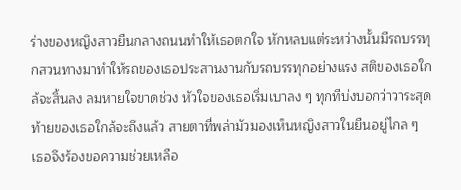ร่างของหญิงสาวยืนกลางถนนทำให้เธอตกใจ หักหลบแต่ระหว่างนั้นมีรถบรรทุกสวนทางมาทำให้รถของเธอประสานงานกับรถบรรทุกอย่างแรง สติของเธอใกล้จะสิ้นลง ลมหายใจขาดช่วง หัวใจของเธอเริ่มเบาลง ๆ ทุกทีบ่งบอกว่าวาระสุดท้ายของเธอใกล้จะถึงแล้ว สายตาที่พล่ามัวมองเห็นหญิงสาวในยืนอยู่ไกล ๆ เธอจึงร้องขอความช่วยเหลือ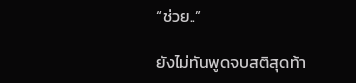“ช่วย..”

ยังไม่ทันพูดจบสติสุดท้า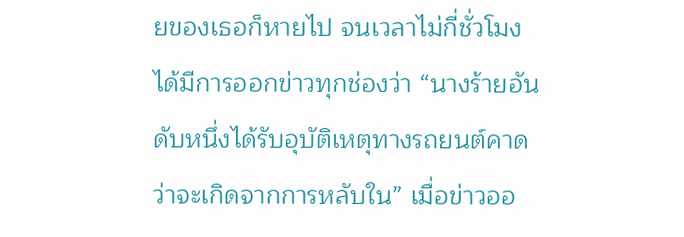ยของเธอก็หายไป จนเวลาไม่กี่ชั่วโมงได้มีการออกข่าวทุกช่องว่า “นางร้ายอันดับหนึ่งได้รับอุบัติเหตุทางรถยนต์คาดว่าจะเกิดจากการหลับใน” เมื่อข่าวออ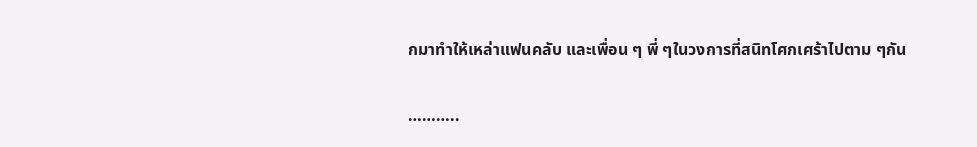กมาทำให้เหล่าแฟนคลับ และเพื่อน ๆ พี่ ๆในวงการที่สนิทโศกเศร้าไปตาม ๆกัน

………..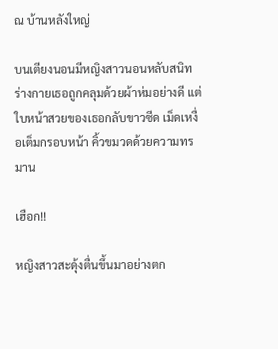ณ บ้านหลังใหญ่

บนเตียงนอนมีหญิงสาวนอนหลับสนิทร่างกายเธอถูกคลุมด้วยผ้าห่มอย่างดี แต่ใบหน้าสวยของเธอกลับขาวซีด เม็ดเหงื่อเต็มกรอบหน้า คิ้วขมวดด้วยความทรมาน

เฮือก!!

หญิงสาวสะดุ้งตื่นขึ้นมาอย่างตก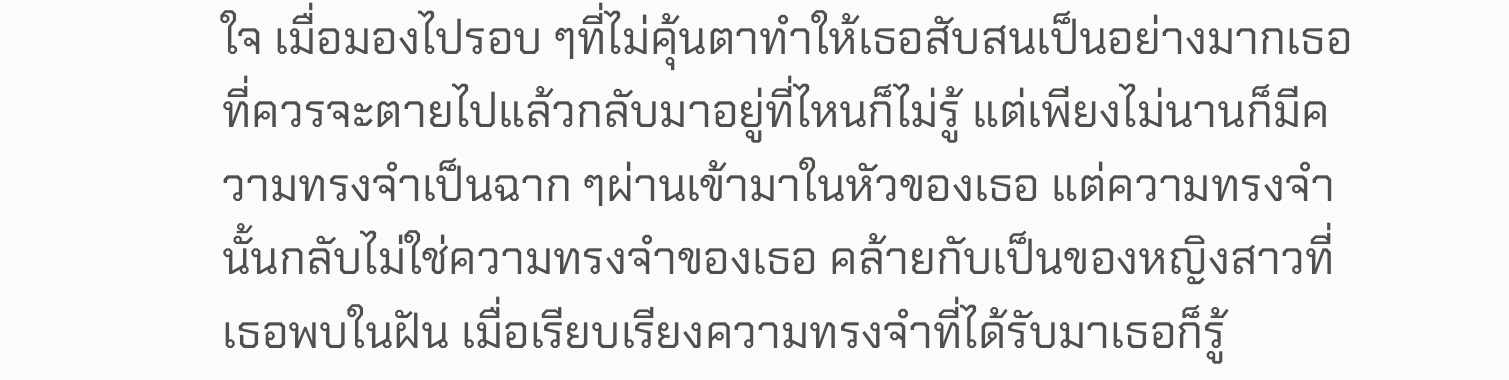ใจ เมื่อมองไปรอบ ๆที่ไม่คุ้นตาทำให้เธอสับสนเป็นอย่างมากเธอที่ควรจะตายไปแล้วกลับมาอยู่ที่ไหนก็ไม่รู้ แต่เพียงไม่นานก็มีความทรงจำเป็นฉาก ๆผ่านเข้ามาในหัวของเธอ แต่ความทรงจำนั้นกลับไม่ใช่ความทรงจำของเธอ คล้ายกับเป็นของหญิงสาวที่เธอพบในฝัน เมื่อเรียบเรียงความทรงจำที่ได้รับมาเธอก็รู้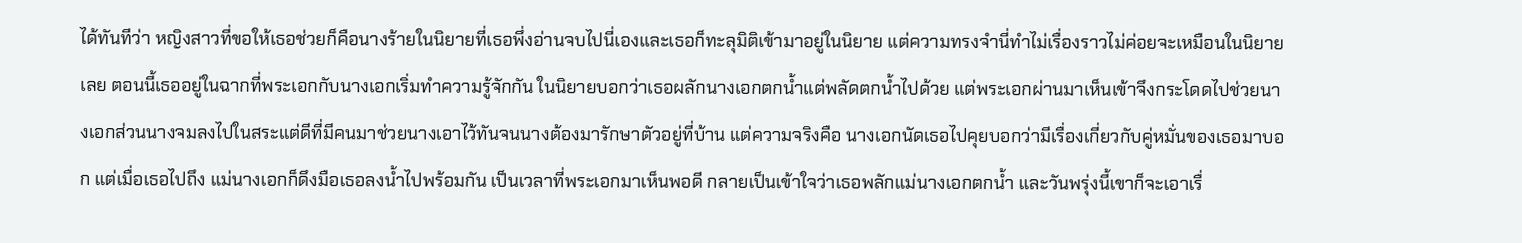ได้ทันทีว่า หญิงสาวที่ขอให้เธอช่วยก็คือนางร้ายในนิยายที่เธอพึ่งอ่านจบไปนี่เองและเธอก็ทะลุมิติเข้ามาอยู่ในนิยาย แต่ความทรงจำนี่ทำไม่เรื่องราวไม่ค่อยจะเหมือนในนิยายเลย ตอนนี้เธออยู่ในฉากที่พระเอกกับนางเอกเริ่มทำความรู้จักกัน ในนิยายบอกว่าเธอผลักนางเอกตกน้ำแต่พลัดตกน้ำไปด้วย แต่พระเอกผ่านมาเห็นเข้าจึงกระโดดไปช่วยนางเอกส่วนนางจมลงไปในสระแต่ดีที่มีคนมาช่วยนางเอาไว้ทันจนนางต้องมารักษาตัวอยู่ที่บ้าน แต่ความจริงคือ นางเอกนัดเธอไปคุยบอกว่ามีเรื่องเกี่ยวกับคู่หมั่นของเธอมาบอก แต่เมื่อเธอไปถึง แม่นางเอกก็ดึงมือเธอลงน้ำไปพร้อมกัน เป็นเวลาที่พระเอกมาเห็นพอดี กลายเป็นเข้าใจว่าเธอพลักแม่นางเอกตกน้ำ และวันพรุ่งนี้เขาก็จะเอาเรื่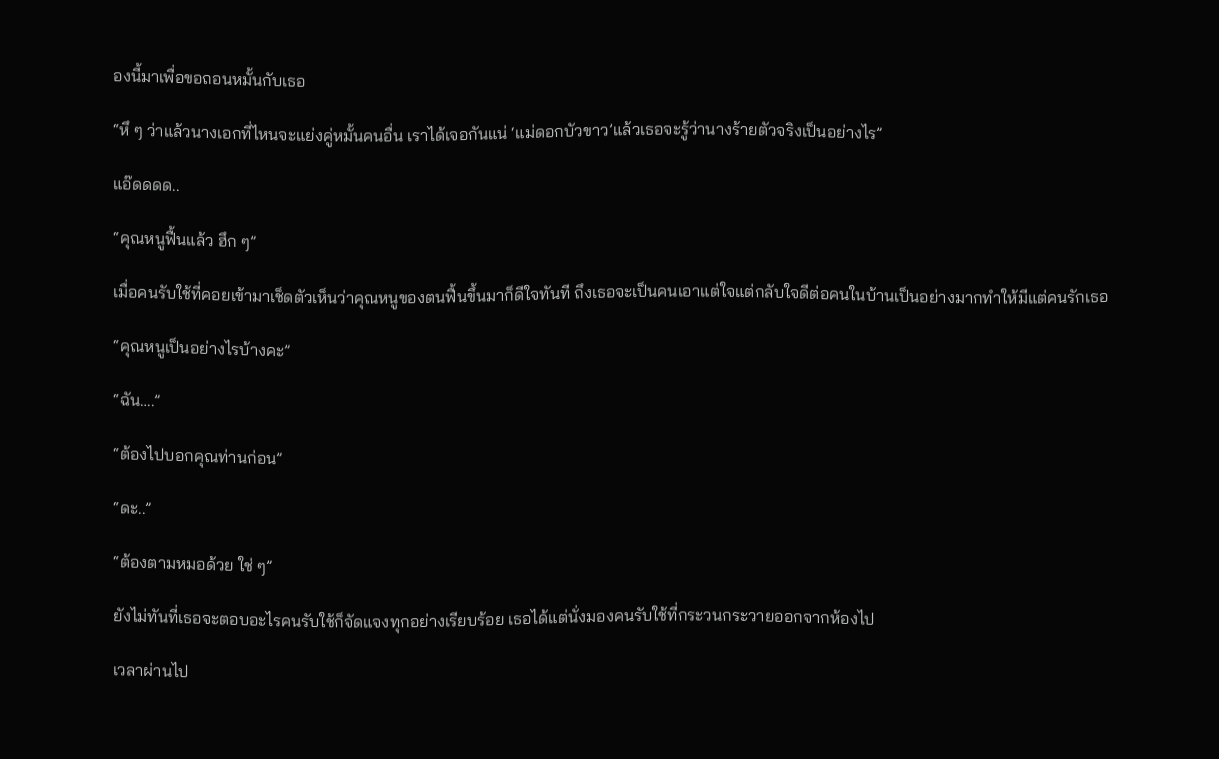องนี้มาเพื่อขอถอนหมั้นกับเธอ

“หึ ๆ ว่าแล้วนางเอกที่ไหนจะแย่งคู่หมั้นคนอื่น เราได้เจอกันแน่ ‘แม่ดอกบัวขาว’แล้วเธอจะรู้ว่านางร้ายตัวจริงเป็นอย่างไร”

แอ๊ดดดด..

“คุณหนูฟื้นแล้ว ฮึก ๆ”

เมื่อคนรับใช้ที่คอยเข้ามาเช็ดตัวเห็นว่าคุณหนูของตนฟื้นขึ้นมาก็ดีใจทันที ถึงเธอจะเป็นคนเอาแต่ใจแต่กลับใจดีต่อคนในบ้านเป็นอย่างมากทำให้มีแต่คนรักเธอ

“คุณหนูเป็นอย่างไรบ้างคะ”

“ฉัน….”

“ต้องไปบอกคุณท่านก่อน”

“ดะ..”

“ต้องตามหมอด้วย ใช่ ๆ”

ยังไม่ทันที่เธอจะตอบอะไรคนรับใช้ก็จัดแจงทุกอย่างเรียบร้อย เธอได้แต่นั่งมองคนรับใช้ที่กระวนกระวายออกจากห้องไป

เวลาผ่านไป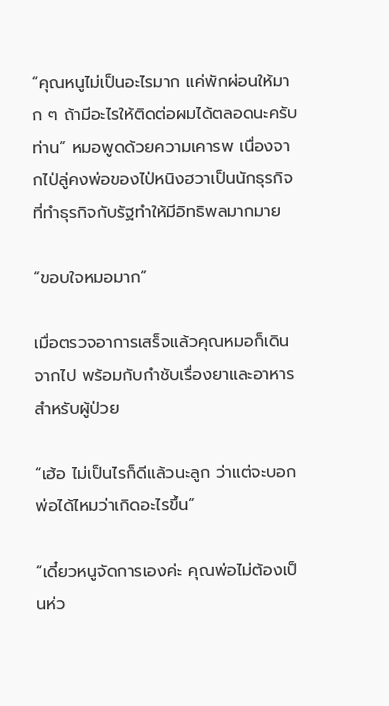“คุณหนูไม่เป็นอะไรมาก แค่พักผ่อนให้มาก ๆ ถ้ามีอะไรให้ติดต่อผมได้ตลอดนะครับท่าน” หมอพูดด้วยความเคารพ เนื่องจากไป่ลู่คงพ่อของไป่หนิงฮวาเป็นนักธุรกิจ ที่ทำธุรกิจกับรัฐทำให้มีอิทธิพลมากมาย

“ขอบใจหมอมาก”

เมื่อตรวจอาการเสร็จแล้วคุณหมอก็เดินจากไป พร้อมกับกำชับเรื่องยาและอาหารสำหรับผู้ป่วย

“เฮ้อ ไม่เป็นไรก็ดีแล้วนะลูก ว่าแต่จะบอกพ่อได้ไหมว่าเกิดอะไรขึ้น”

“เดี๋ยวหนูจัดการเองค่ะ คุณพ่อไม่ต้องเป็นห่ว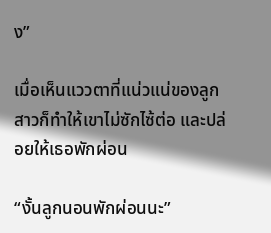ง”

เมื่อเห็นแววตาที่แน่วแน่ของลูกสาวก็ทำให้เขาไม่ซักไซ้ต่อ และปล่อยให้เธอพักผ่อน

“งั้นลูกนอนพักผ่อนนะ”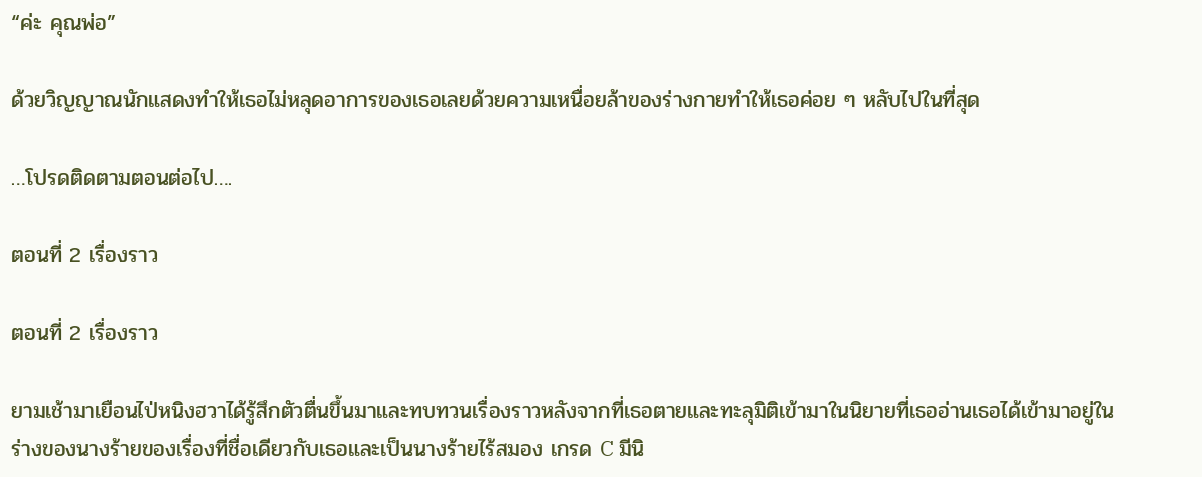“ค่ะ คุณพ่อ”

ด้วยวิญญาณนักแสดงทำให้เธอไม่หลุดอาการของเธอเลยด้วยความเหนื่อยล้าของร่างกายทำให้เธอค่อย ๆ หลับไปในที่สุด

…โปรดติดตามตอนต่อไป….

ตอนที่ 2 เรื่องราว

ตอนที่ 2 เรื่องราว

ยามเช้ามาเยือนไป่หนิงฮวาได้รู้สึกตัวตื่นขึ้นมาและทบทวนเรื่องราวหลังจากที่เธอตายและทะลุมิติเข้ามาในนิยายที่เธออ่านเธอได้เข้ามาอยู่ในร่างของนางร้ายของเรื่องที่ชื่อเดียวกับเธอและเป็นนางร้ายไร้สมอง เกรด C มีนิ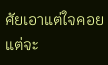ศัยเอาแต่ใจคอยแต่จะ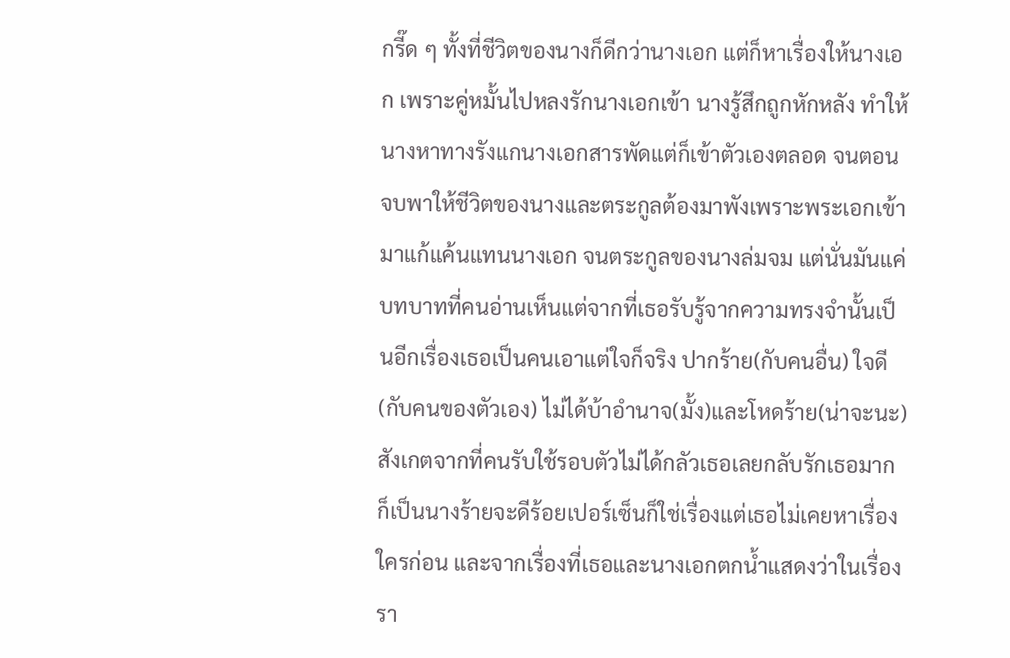กรี๊ด ๆ ทั้งที่ชีวิตของนางก็ดีกว่านางเอก แต่ก็หาเรื่องให้นางเอก เพราะคู่หมั้นไปหลงรักนางเอกเข้า นางรู้สึกถูกหักหลัง ทำให้นางหาทางรังแกนางเอกสารพัดแต่ก็เข้าตัวเองตลอด จนตอนจบพาให้ชีวิตของนางและตระกูลต้องมาพังเพราะพระเอกเข้ามาแก้แค้นแทนนางเอก จนตระกูลของนางล่มจม แต่นั่นมันแค่บทบาทที่คนอ่านเห็นแต่จากที่เธอรับรู้จากความทรงจำนั้นเป็นอีกเรื่องเธอเป็นคนเอาแต่ใจก็จริง ปากร้าย(กับคนอื่น) ใจดี(กับคนของตัวเอง) ไม่ได้บ้าอำนาจ(มั้ง)และโหดร้าย(น่าจะนะ) สังเกตจากที่คนรับใช้รอบตัวไม่ได้กลัวเธอเลยกลับรักเธอมาก ก็เป็นนางร้ายจะดีร้อยเปอร์เซ็นก็ใช่เรื่องแต่เธอไม่เคยหาเรื่องใครก่อน และจากเรื่องที่เธอและนางเอกตกน้ำแสดงว่าในเรื่องรา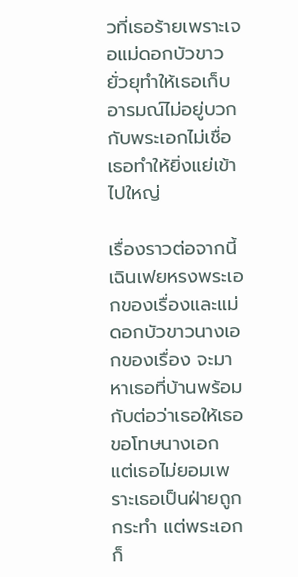วที่เธอร้ายเพราะเจอแม่ดอกบัวขาวยั่วยุทำให้เธอเก็บอารมณ์ไม่อยู่บวกกับพระเอกไม่เชื่อเธอทำให้ยิ่งแย่เข้าไปใหญ่

เรื่องราวต่อจากนี้เฉินเฟยหรงพระเอกของเรื่องและแม่ดอกบัวขาวนางเอกของเรื่อง จะมาหาเธอที่บ้านพร้อมกับต่อว่าเธอให้เธอขอโทษนางเอก แต่เธอไม่ยอมเพราะเธอเป็นฝ่ายถูกกระทำ แต่พระเอกก็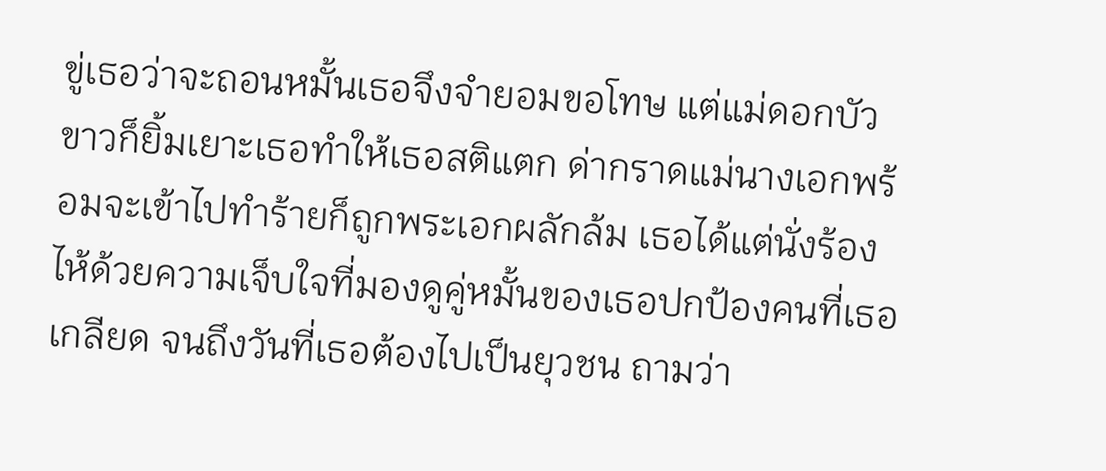ขู่เธอว่าจะถอนหมั้นเธอจึงจำยอมขอโทษ แต่แม่ดอกบัวขาวก็ยิ้มเยาะเธอทำให้เธอสติแตก ด่ากราดแม่นางเอกพร้อมจะเข้าไปทำร้ายก็ถูกพระเอกผลักล้ม เธอได้แต่นั่งร้องไห้ด้วยความเจ็บใจที่มองดูคู่หมั้นของเธอปกป้องคนที่เธอเกลียด จนถึงวันที่เธอต้องไปเป็นยุวชน ถามว่า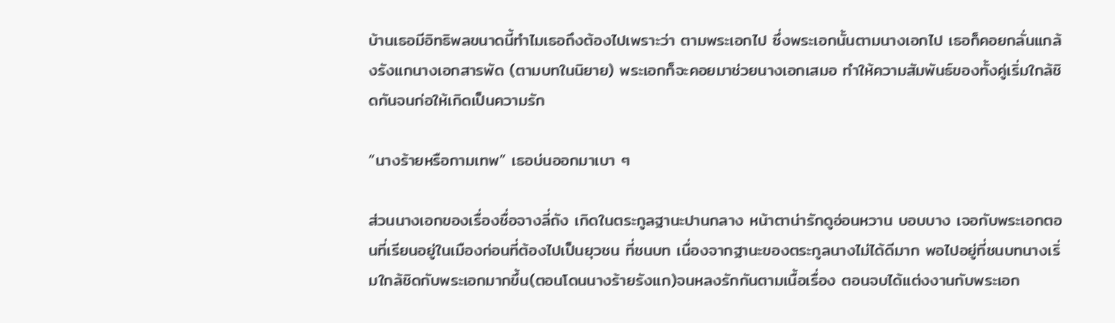บ้านเธอมีอิทธิพลขนาดนี้ทำไมเธอถึงต้องไปเพราะว่า ตามพระเอกไป ซึ่งพระเอกนั้นตามนางเอกไป เธอก็คอยกลั่นแกล้งรังแกนางเอกสารพัด (ตามบทในนิยาย) พระเอกก็จะคอยมาช่วยนางเอกเสมอ ทำให้ความสัมพันธ์ของทั้งคู่เริ่มใกล้ชิดกันจนก่อให้เกิดเป็นความรัก

“นางร้ายหรือกามเทพ” เธอบ่นออกมาเบา ๆ

ส่วนนางเอกของเรื่องชื่อจางลี่ถัง เกิดในตระกูลฐานะปานกลาง หน้าตาน่ารักดูอ่อนหวาน บอบบาง เจอกับพระเอกตอนที่เรียนอยู่ในเมืองก่อนที่ต้องไปเป็นยุวชน ที่ชนบท เนื่องจากฐานะของตระกูลนางไม่ได้ดีมาก พอไปอยู่ที่ชนบทนางเริ่มใกล้ชิดกับพระเอกมากขึ้น(ตอนโดนนางร้ายรังแก)จนหลงรักกันตามเนื้อเรื่อง ตอนจบได้แต่งงานกับพระเอก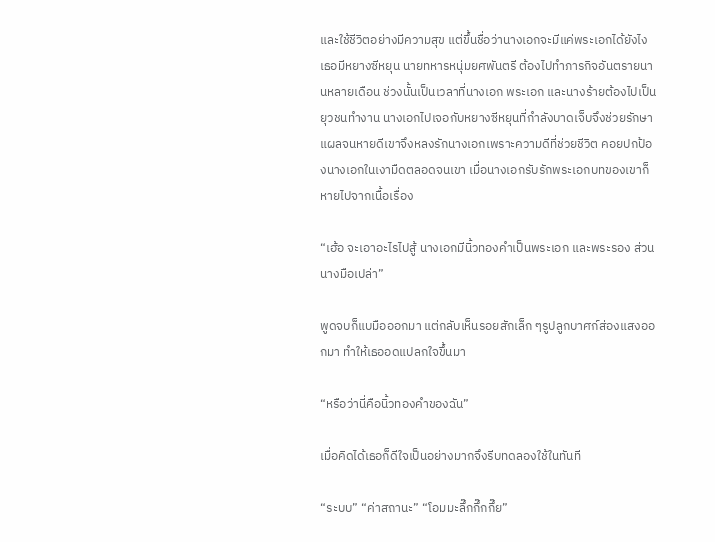และใช้ชีวิตอย่างมีความสุข แต่ขึ้นชื่อว่านางเอกจะมีแค่พระเอกได้ยังไง เธอมีหยางซีหยุน นายทหารหนุ่มยศพันตรี ต้องไปทำภารกิจอันตรายนานหลายเดือน ช่วงนั้นเป็นเวลาที่นางเอก พระเอก และนางร้ายต้องไปเป็นยุวชนทำงาน นางเอกไปเจอกับหยางซีหยุนที่กำลังบาดเจ็บจึงช่วยรักษาแผลจนหายดีเขาจึงหลงรักนางเอกเพราะความดีที่ช่วยชีวิต คอยปกป้องนางเอกในเงามืดตลอดจนเขา เมื่อนางเอกรับรักพระเอกบทของเขาก็หายไปจากเนื้อเรื่อง

“เฮ้อ จะเอาอะไรไปสู้ นางเอกมีนิ้วทองคำเป็นพระเอก และพระรอง ส่วนนางมือเปล่า”

พูดจบก็แบมือออกมา แต่กลับเห็นรอยสักเล็ก ๆรูปลูกบาศก์ส่องแสงออกมา ทำให้เธออดแปลกใจขึ้นมา

“หรือว่านี่คือนิ้วทองคำของฉัน”

เมื่อคิดได้เธอก็ดีใจเป็นอย่างมากจึงรีบทดลองใช้ในทันที

“ระบบ” “ค่าสถานะ” “โอมมะลึ๊กกึ๊กกึ๊ย”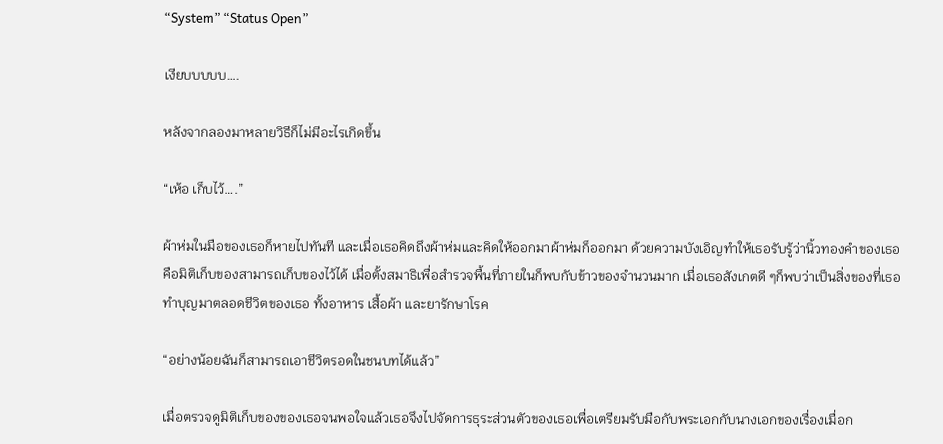“System” “Status Open”

เงียบบบบบ….

หลังจากลองมาหลายวิธีก็ไม่มีอะไรเกิดขึ้น

“เห้อ เก็บไว้….”

ผ้าห่มในมือของเธอก็หายไปทันที และเมื่อเธอคิดถึงผ้าห่มและคิดให้ออกมาผ้าห่มก็ออกมา ด้วยความบังเอิญทำให้เธอรับรู้ว่านิ้วทองคำของเธอคือมิติเก็บของสามารถเก็บของไว้ได้ เมื่อตั้งสมาธิเพื่อสำรวจพื้นที่ภายในก็พบกับข้าวของจำนวนมาก เมื่อเธอสังเกตดี ๆก็พบว่าเป็นสิ่งของที่เธอทำบุญมาตลอดชีวิตของเธอ ทั้งอาหาร เสื้อผ้า และยารักษาโรค

“อย่างน้อยฉันก็สามารถเอาชีวิตรอดในชนบทได้แล้ว”

เมื่อตรวจดูมิติเก็บของของเธอจนพอใจแล้วเธอจึงไปจัดการธุระส่วนตัวของเธอเพื่อเตรียมรับมือกับพระเอกกับนางเอกของเรื่องเมื่อก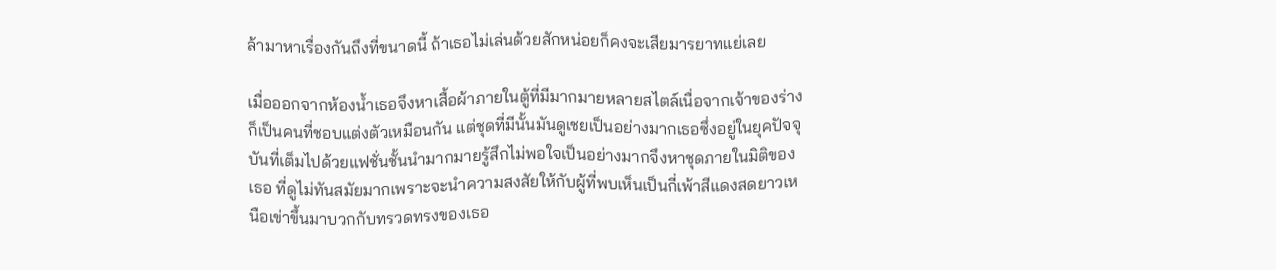ล้ามาหาเรื่องกันถึงที่ขนาดนี้ ถ้าเธอไม่เล่นด้วยสักหน่อยก็คงจะเสียมารยาทแย่เลย

เมื่อออกจากห้องน้ำเธอจึงหาเสื้อผ้าภายในตู้ที่มีมากมายหลายสไตล์เนื่อจากเจ้าของร่างก็เป็นคนที่ชอบแต่งตัวเหมือนกัน แต่ชุดที่มีนั้นมันดูเชยเป็นอย่างมากเธอซึ่งอยู่ในยุคปัจจุบันที่เต็มไปด้วยแฟชั่นชั้นนำมากมายรู้สึกไม่พอใจเป็นอย่างมากจึงหาชุดภายในมิติของเธอ ที่ดูไม่ทันสมัยมากเพราะจะนำความสงสัยให้กับผู้ที่พบเห็นเป็นกี่เพ้าสีแดงสดยาวเหนือเข่าขึ้นมาบวกกับทรวดทรงของเธอ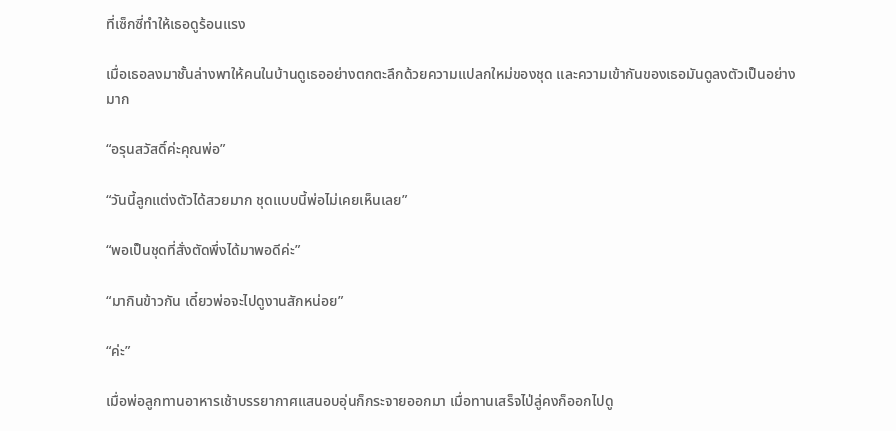ที่เซ็กซี่ทำให้เธอดูร้อนแรง

เมื่อเธอลงมาชั้นล่างพาให้คนในบ้านดูเธออย่างตกตะลึกด้วยความแปลกใหม่ของชุด และความเข้ากันของเธอมันดูลงตัวเป็นอย่างมาก

“อรุนสวัสดิ์ค่ะคุณพ่อ”

“วันนี้ลูกแต่งตัวได้สวยมาก ชุดแบบนี้พ่อไม่เคยเห็นเลย”

“พอเป็นชุดที่สั่งตัดพึ่งได้มาพอดีค่ะ”

“มากินข้าวกัน เดี๋ยวพ่อจะไปดูงานสักหน่อย”

“ค่ะ”

เมื่อพ่อลูกทานอาหารเช้าบรรยากาศแสนอบอุ่นก็กระจายออกมา เมื่อทานเสร็จไป่ลู่คงก็ออกไปดู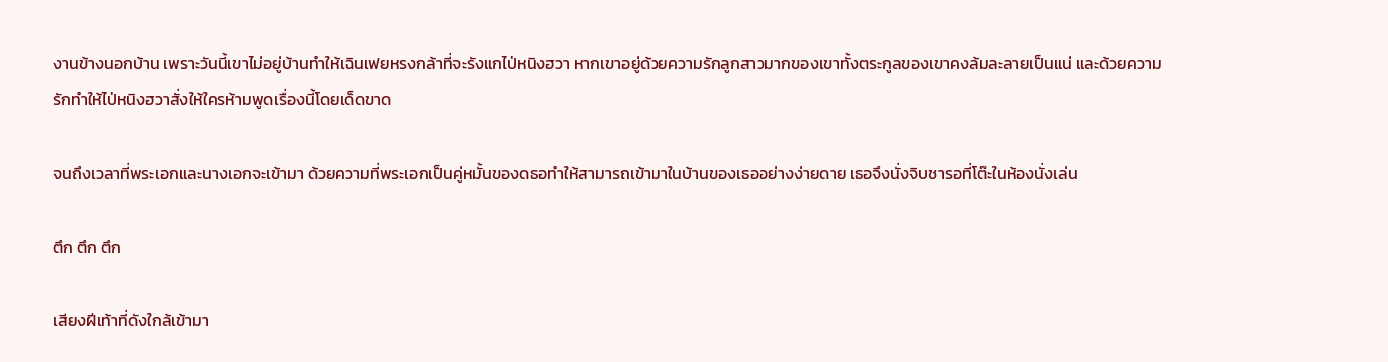งานข้างนอกบ้าน เพราะวันนี้เขาไม่อยู่บ้านทำให้เฉินเฟยหรงกล้าที่จะรังแกไป่หนิงฮวา หากเขาอยู่ด้วยความรักลูกสาวมากของเขาทั้งตระกูลของเขาคงล้มละลายเป็นแน่ และด้วยความรักทำให้ไป่หนิงฮวาสั่งให้ใครห้ามพูดเรื่องนี้โดยเด็ดขาด

จนถึงเวลาที่พระเอกและนางเอกจะเข้ามา ด้วยความที่พระเอกเป็นคู่หมั้นของดธอทำให้สามารถเข้ามาในบ้านของเธออย่างง่ายดาย เธอจึงนั่งจิบชารอที่โต๊ะในห้องนั่งเล่น

ตึก ตึก ตึก

เสียงฝีเท้าที่ดังใกล้เข้ามา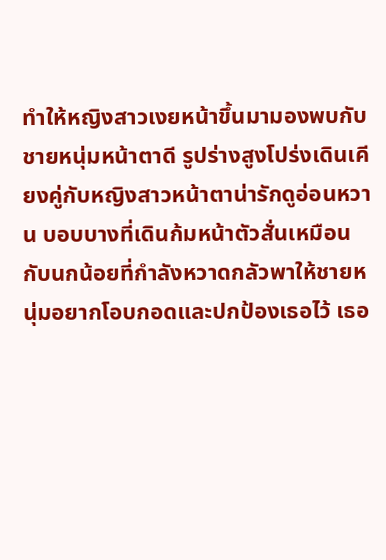ทำให้หญิงสาวเงยหน้าขึ้นมามองพบกับชายหนุ่มหน้าตาดี รูปร่างสูงโปร่งเดินเคียงคู่กับหญิงสาวหน้าตาน่ารักดูอ่อนหวาน บอบบางที่เดินก้มหน้าตัวสั่นเหมือนกับนกน้อยที่กำลังหวาดกลัวพาให้ชายหนุ่มอยากโอบกอดและปกป้องเธอไว้ เธอ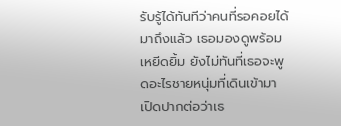รับรู้ได้ทันทีว่าคนที่รอคอยได้มาถึงแล้ว เธอมองดูพร้อมเหยีดยิ้ม ยังไม่ทันที่เธอจะพูดอะไรชายหนุ่มที่เดินเข้ามาเปิดปากต่อว่าเธ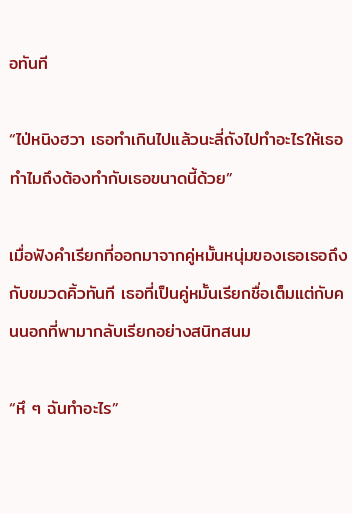อทันที

“ไป่หนิงฮวา เธอทำเกินไปแล้วนะลี่ถังไปทำอะไรให้เธอทำไมถึงต้องทำกับเธอขนาดนี้ด้วย”

เมื่อฟังคำเรียกที่ออกมาจากคู่หมั้นหนุ่มของเธอเธอถึงกับขมวดคิ้วทันที เธอที่เป็นคู่หมั้นเรียกชื่อเต็มแต่กับคนนอกที่พามากลับเรียกอย่างสนิทสนม

“หึ ๆ ฉันทำอะไร”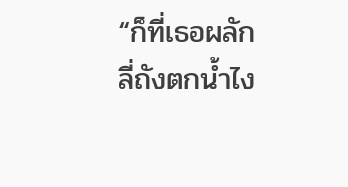“ก็ที่เธอผลักลี่ถังตกน้ำไง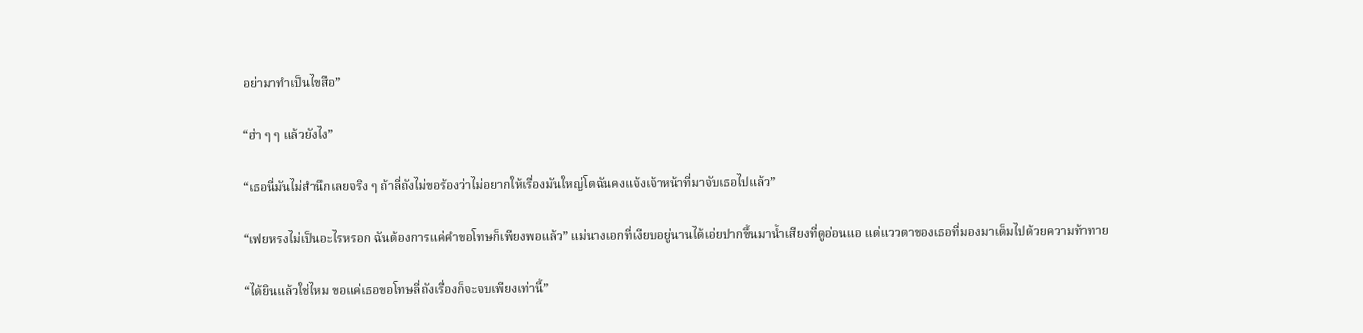อย่ามาทำเป็นไขสือ”

“ฮ่า ๆ ๆ แล้วยังไง”

“เธอนี่มันไม่สำนึกเลยจริง ๆ ถ้าลี่ถังไม่ขอร้องว่าไม่อยากให้เรื่องมันใหญ่โตฉันคงแจ้งเจ้าหน้าที่มาจับเธอไปแล้ว”

“เฟยหรงไม่เป็นอะไรหรอก ฉันต้องการแค่คำขอโทษก็เพียงพอแล้ว” แม่นางเอกที่เงียบอยู่นานได้เอ่ยปากขึ้นมาน้ำเสียงที่ดูอ่อนแอ แต่แววตาของเธอที่มองมาเต็มไปด้วยความท้าทาย

“ได้ยินแล้วใช่ไหม ขอแค่เธอขอโทษลี่ถังเรื่องก็จะจบเพียงเท่านี้”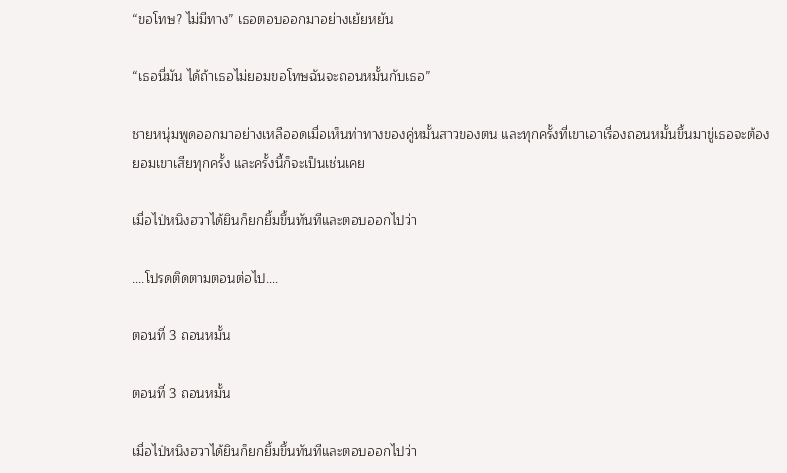“ขอโทษ? ไม่มีทาง” เธอตอบออกมาอย่างเย้ยหยัน

“เธอนี่มัน ได้ถ้าเธอไม่ยอมขอโทษฉันจะถอนหมั้นกับเธอ”

ชายหนุ่มพูดออกมาอย่างเหลืออดเมื่อเห็นท่าทางของคู่หมั้นสาวของตน และทุกครั้งที่เขาเอาเรื่องถอนหมั้นขึ้นมาขู่เธอจะต้องยอมเขาเสียทุกครั้ง และครั้งนี้ก็จะเป็นเช่นเคย

เมื่อไป่หนิงฮวาได้ยินก็ยกยิ้มขึ้นทันทีและตอบออกไปว่า

….โปรดติดตามตอนต่อไป….

ตอนที่ 3 ถอนหมั้น

ตอนที่ 3 ถอนหมั้น

เมื่อไป่หนิงฮวาได้ยินก็ยกยิ้มขึ้นทันทีและตอบออกไปว่า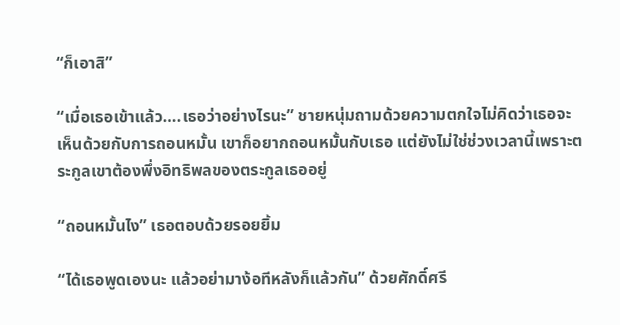“ก็เอาสิ”

“เมื่อเธอเข้าแล้ว….เธอว่าอย่างไรนะ” ชายหนุ่มถามด้วยความตกใจไม่คิดว่าเธอจะเห็นด้วยกับการถอนหมั้น เขาก็อยากถอนหมั้นกับเธอ แต่ยังไม่ใช่ช่วงเวลานี้เพราะตระกูลเขาต้องพึ่งอิทธิพลของตระกูลเธออยู่

“ถอนหมั้นไง” เธอตอบด้วยรอยยิ้ม

“ได้เธอพูดเองนะ แล้วอย่ามาง้อทีหลังก็แล้วกัน” ด้วยศักดิ์ศรี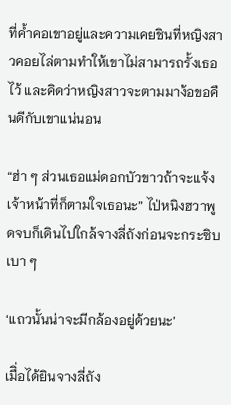ที่ค้ำคอเขาอยู่และความเคยชินที่หญิงสาวคอยไล่ตามทำให้เขาไม่สามารถรั้งเธอไว้ และคิดว่าหญิงสาวจะตามมาง้อขอคืนดีกับเขาแน่นอน

“ฮ่า ๆ ส่วนเธอแม่ดอกบัวขาวถ้าจะแจ้งเจ้าหน้าที่ก็ตามใจเธอนะ” ไป่หนิงฮวาพูดจบก็เดินไปใกล้จางลี่ถังก่อนจะกระซิบเบา ๆ

‘แถวนั้นน่าจะมีกล้องอยู่ด้วยนะ’

เมืิ่อได้ยินจางลี่ถัง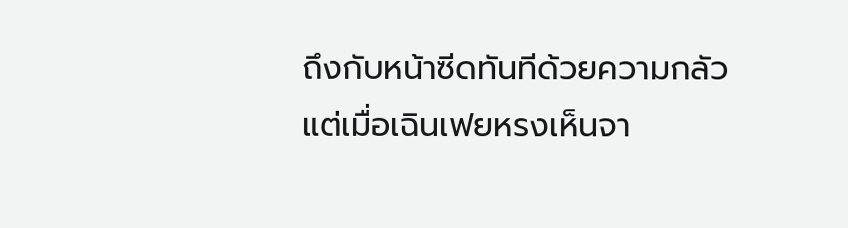ถึงกับหน้าซีดทันทีด้วยความกลัว แต่เมื่อเฉินเฟยหรงเห็นจา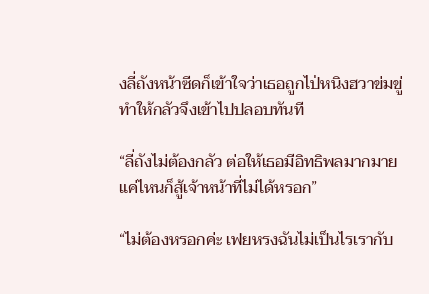งลี่ถังหน้าซีดก็เข้าใจว่าเธอถูกไป่หนิงฮวาข่มขู่ทำให้กลัวจึงเข้าไปปลอบทันที

“ลี่ถังไม่ต้องกลัว ต่อให้เธอมีอิทธิพลมากมายแค่ไหนก็สู้เจ้าหน้าที่ไม่ได้หรอก”

“ไม่ต้องหรอกค่ะ เฟยหรงฉันไม่เป็นไรเรากับ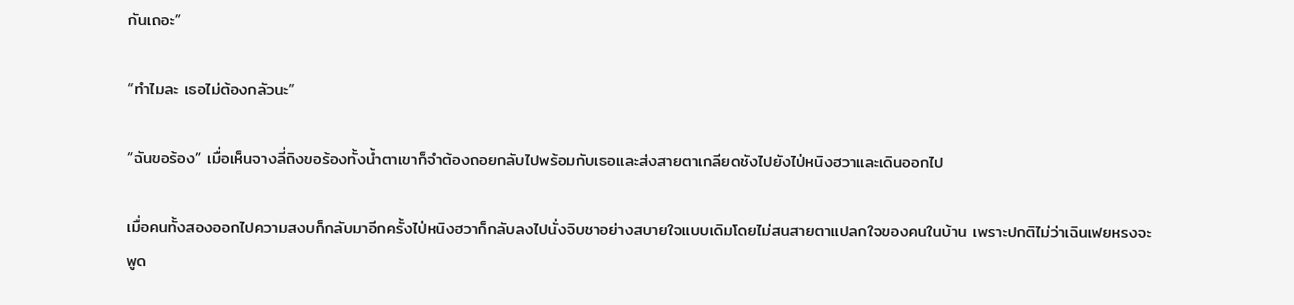กันเถอะ”

“ทำไมละ เธอไม่ต้องกลัวนะ”

“ฉันขอร้อง” เมื่อเห็นจางลี่ถิงขอร้องทั้งน้ำตาเขาก็จำต้องถอยกลับไปพร้อมกับเธอและส่งสายตาเกลียดชังไปยังไป่หนิงฮวาและเดินออกไป

เมื่อคนทั้งสองออกไปความสงบก็กลับมาอีกครั้งไป่หนิงฮวาก็กลับลงไปนั่งจิบชาอย่างสบายใจแบบเดิมโดยไม่สนสายตาแปลกใจของคนในบ้าน เพราะปกติไม่ว่าเฉินเฟยหรงจะพูด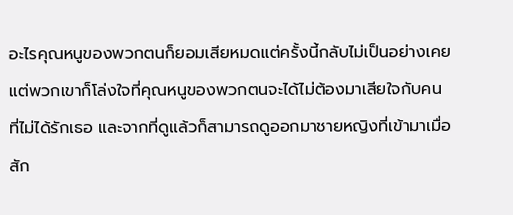อะไรคุณหนูของพวกตนก็ยอมเสียหมดแต่ครั้งนี้กลับไม่เป็นอย่างเคย แต่พวกเขาก็โล่งใจที่คุณหนูของพวกตนจะได้ไม่ต้องมาเสียใจกับคนที่ไม่ได้รักเธอ และจากที่ดูแล้วก็สามารถดูออกมาชายหญิงที่เข้ามาเมื่อสัก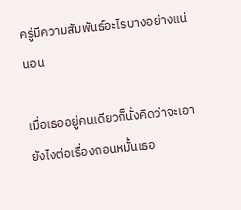ครู่มีความสัมพันธ์อะไรบางอย่างแน่นอน

เมื่อเธออยู่คนเดียวก็นั่งคิดว่าจะเอายังไงต่อเรื่องถอนหมั้นเธอ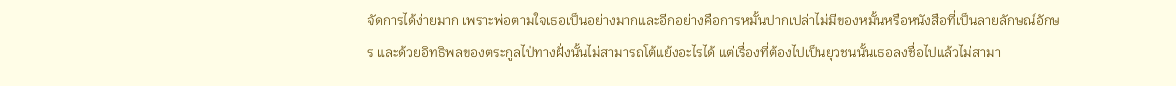จัดการได้ง่ายมาก เพราะพ่อตามใจเธอเป็นอย่างมากและอีกอย่างคือการหมั้นปากเปล่าไม่มีของหมั้นหรือหนังสือที่เป็นลายลักษณ์อักษร และด้วยอิทธิพลของตระกูลไป่ทางฝั่งนั้นไม่สามารถโต้แย้งอะไรได้ แต่เรื่องที่ต้องไปเป็นยุวชนนั้นเธอลงชื่อไปแล้วไม่สามา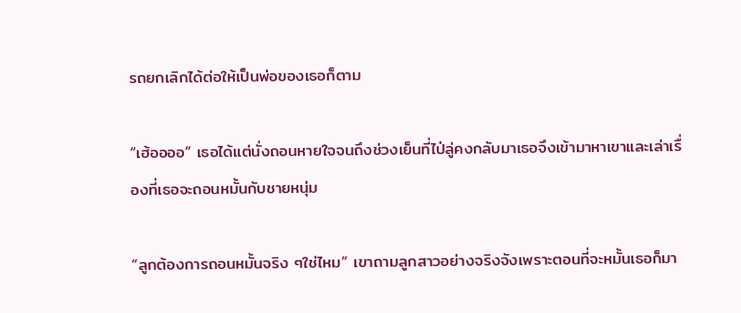รถยกเลิกได้ต่อให้เป็นพ่อของเธอก็ตาม

“เฮ้ออออ” เธอได้แต่นั่งถอนหายใจจนถึงช่วงเย็นที่ไป่ลู่คงกลับมาเธอจึงเข้ามาหาเขาและเล่าเรื่องที่เธอจะถอนหมั้นกับชายหนุ่ม

“ลูกต้องการถอนหมั้นจริง ๆใช่ไหม” เขาถามลูกสาวอย่างจริงจังเพราะตอนที่จะหมั้นเธอก็มา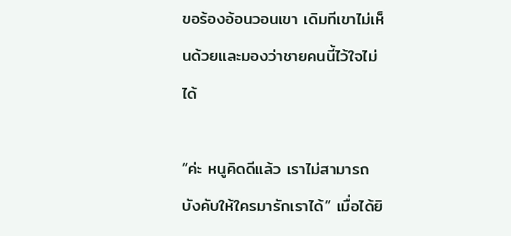ขอร้องอ้อนวอนเขา เดิมทีเขาไม่เห็นด้วยและมองว่าชายคนนี้ไว้ใจไม่ได้

“ค่ะ หนูคิดดีแล้ว เราไม่สามารถบังคับให้ใครมารักเราได้” เมื่อได้ยิ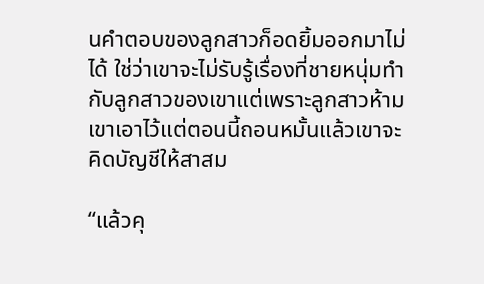นคำตอบของลูกสาวก็อดยิ้มออกมาไม่ได้ ใช่ว่าเขาจะไม่รับรู้เรื่องที่ชายหนุ่มทำกับลูกสาวของเขาแต่เพราะลูกสาวห้ามเขาเอาไว้แต่ตอนนี้ถอนหมั้นแล้วเขาจะคิดบัญชีให้สาสม

“แล้วคุ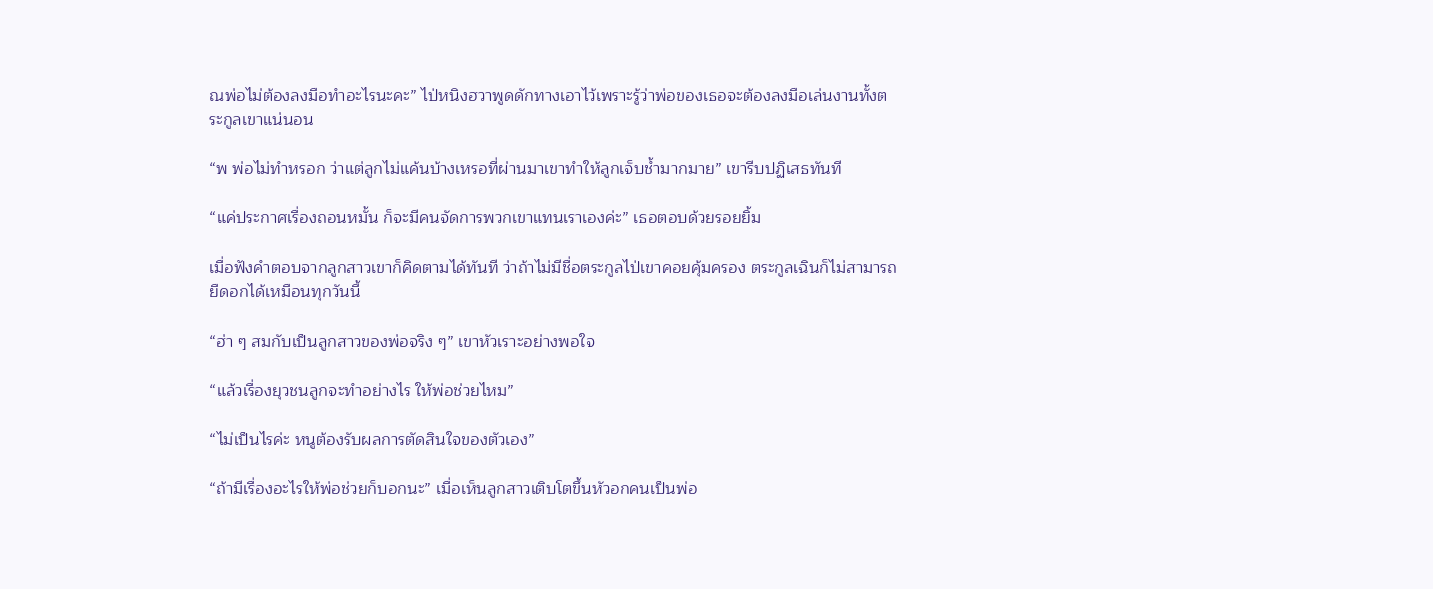ณพ่อไม่ต้องลงมือทำอะไรนะคะ” ไป่หนิงฮวาพูดดักทางเอาไว้เพราะรู้ว่าพ่อของเธอจะต้องลงมือเล่นงานทั้งตระกูลเขาแน่นอน

“พ พ่อไม่ทำหรอก ว่าแต่ลูกไม่แค้นบ้างเหรอที่ผ่านมาเขาทำให้ลูกเจ็บช้ำมากมาย” เขารีบปฏิเสธทันที

“แค่ประกาศเรื่องถอนหมั้น ก็จะมีคนจัดการพวกเขาแทนเราเองค่ะ” เธอตอบด้วยรอยยิ้ม

เมื่อฟังคำตอบจากลูกสาวเขาก็คิดตามได้ทันที ว่าถ้าไม่มีชื่อตระกูลไป่เขาคอยคุ้มครอง ตระกูลเฉินก็ไม่สามารถยืดอกได้เหมือนทุกวันนี้

“ฮ่า ๆ สมกับเป็นลูกสาวของพ่อจริง ๆ” เขาหัวเราะอย่างพอใจ

“แล้วเรื่องยุวชนลูกจะทำอย่างไร ให้พ่อช่วยไหม”

“ไม่เป็นไรค่ะ หนูต้องรับผลการตัดสินใจของตัวเอง”

“ถ้ามีเรื่องอะไรให้พ่อช่วยก็บอกนะ” เมื่อเห็นลูกสาวเติบโตขึ้นหัวอกคนเป็นพ่อ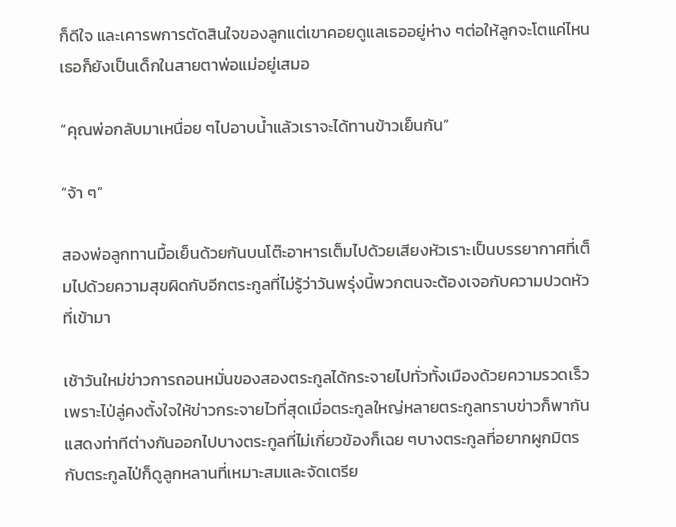ก็ดีใจ และเคารพการตัดสินใจของลูกแต่เขาคอยดูแลเธออยู่ห่าง ๆต่อให้ลูกจะโตแค่ไหนเธอก็ยังเป็นเด็กในสายตาพ่อแม่อยู่เสมอ

“คุณพ่อกลับมาเหนื่อย ๆไปอาบน้ำแล้วเราจะได้ทานข้าวเย็นกัน”

“จ้า ๆ”

สองพ่อลูกทานมื้อเย็นด้วยกันบนโต๊ะอาหารเต็มไปด้วยเสียงหัวเราะเป็นบรรยากาศที่เต็มไปด้วยความสุขผิดกับอีกตระกูลที่ไม่รู้ว่าวันพรุ่งนี้พวกตนจะต้องเจอกับความปวดหัวที่เข้ามา

เช้าวันใหม่ข่าวการถอนหมั่นของสองตระกูลได้กระจายไปทั่วทั้งเมืองด้วยความรวดเร็วเพราะไป่ลู่คงตั้งใจให้ข่าวกระจายไวที่สุดเมื่อตระกูลใหญ่หลายตระกูลทราบข่าวก็พากันแสดงท่าทีต่างกันออกไปบางตระกูลที่ไม่เกี่ยวข้องก็เฉย ๆบางตระกูลที่อยากผูกมิตรกับตระกูลไป่ก็ดูลูกหลานที่เหมาะสมและจัดเตรีย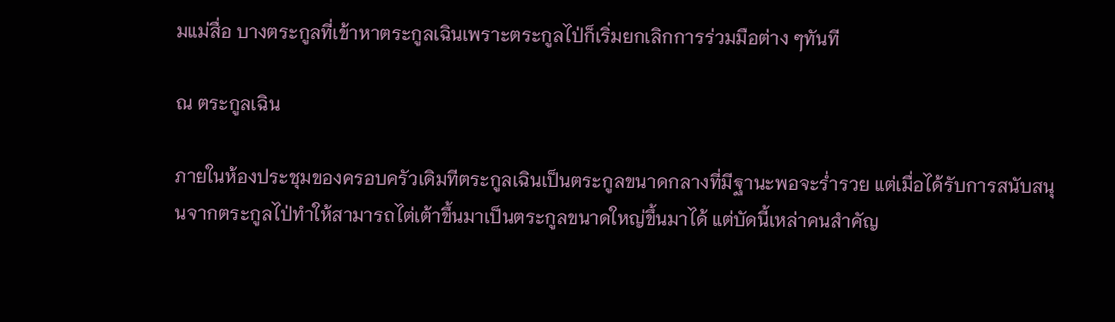มแม่สื่อ บางตระกูลที่เข้าหาตระกูลเฉินเพราะตระกูลไป่ก็เริ่มยกเลิกการร่วมมือต่าง ๆทันที

ณ ตระกูลเฉิน

ภายในห้องประชุมของครอบครัวเดิมทีตระกูลเฉินเป็นตระกูลขนาดกลางที่มีฐานะพอจะร่ำรวย แต่เมื่อได้รับการสนับสนุนจากตระกูลไป่ทำให้สามารถไต่เต้าขึ้นมาเป็นตระกูลขนาดใหญ่ขึ้นมาได้ แต่บัดนี้เหล่าคนสำคัญ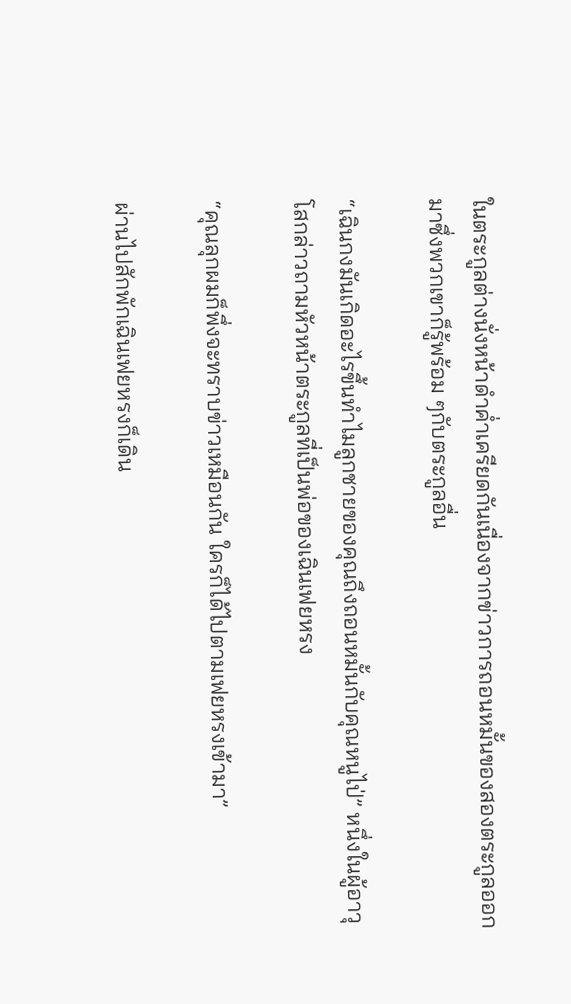ในตระกูลต่างนั่งหน้าดำค่ำเครียดกันเนื่องจากข่าวการถอนหมั้นของสองตระกูลออกมาซึ่งพวกเขาก็รู้พร้อม ๆกับตระกูลอื่น

“เฉินกงมันเกิดอะไรขึ้นทำไมลูกชายของคุณถึงถอนหมั้นกับคุณหนูไป่” หนึ่งในผู้อาวุโสกล่าวถามหัวหน้าตระกูลที่เป็นพ่อของเฉินเฟยหรง

“คุณลุกผมก็พึ่งจะทราบข่าวเหมือนกัน ใครก็ได้ไปตามเฟยหรงเข้ามา”

ผ่านไปสักพักเฉินเฟยหรงก็เดิน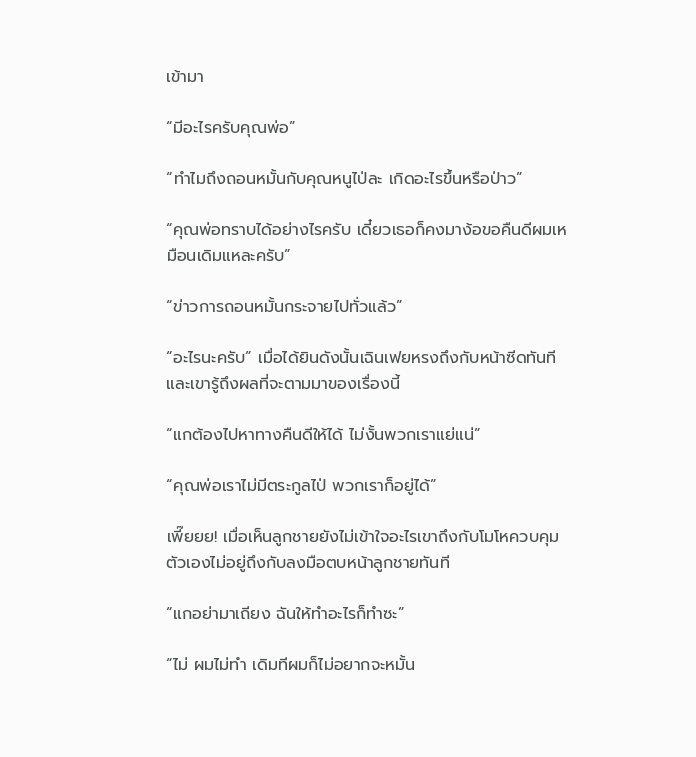เข้ามา

“มีอะไรครับคุณพ่อ”

“ทำไมถึงถอนหมั้นกับคุณหนูไป่ละ เกิดอะไรขึ้นหรือป่าว”

“คุณพ่อทราบได้อย่างไรครับ เดี๋ยวเธอก็คงมาง้อขอคืนดีผมเหมือนเดิมแหละครับ”

“ข่าวการถอนหมั้นกระจายไปทั่วแล้ว”

“อะไรนะครับ” เมื่อได้ยินดังนั้นเฉินเฟยหรงถึงกับหน้าซีดทันที และเขารู้ถึงผลที่จะตามมาของเรื่องนี้

“แกต้องไปหาทางคืนดีให้ได้ ไม่งั้นพวกเราแย่แน่”

“คุณพ่อเราไม่มีตระกูลไป่ พวกเราก็อยู่ได้”

เพี๊ยยย! เมื่อเห็นลูกชายยังไม่เข้าใจอะไรเขาถึงกับโมโหควบคุมตัวเองไม่อยู่ถึงกับลงมือตบหน้าลูกชายทันที

“แกอย่ามาเถียง ฉันให้ทำอะไรก็ทำซะ”

“ไม่ ผมไม่ทำ เดิมทีผมก็ไม่อยากจะหมั้น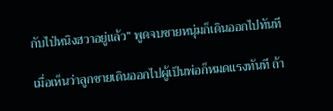กับไป่หนิงฮวาอยู่แล้ว” พูดจบชายหนุ่มก็เดินออกไปทันที

เมื่อเห็นว่าลูกชายเดินออกไปผู้เป็นพ่อก็หมดแรงทันที ถ้า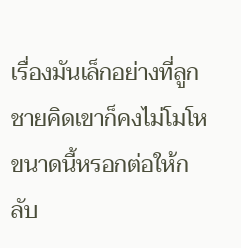เรื่องมันเล็กอย่างที่ลูกชายคิดเขาก็คงไม่โมโหขนาดนี้หรอกต่อให้กลับ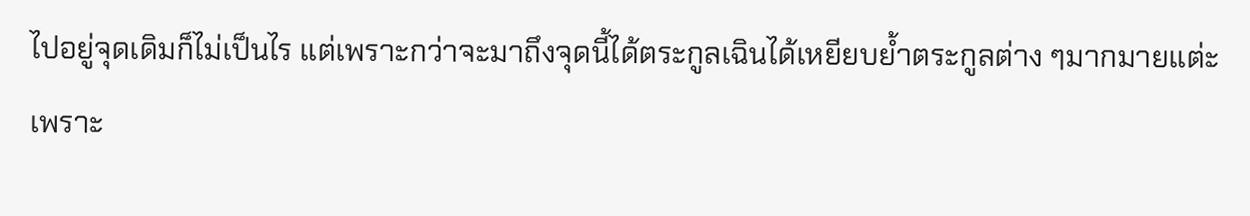ไปอยู่จุดเดิมก็ไม่เป็นไร แต่เพราะกว่าจะมาถึงจุดนี้ได้ตระกูลเฉินได้เหยียบย้ำตระกูลต่าง ๆมากมายแต่ะเพราะ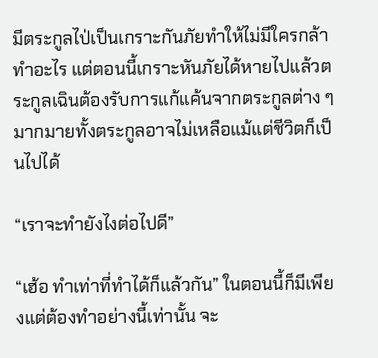มีตระกูลไป่เป็นเกราะกันภัยทำให้ไม่มีใครกล้าทำอะไร แต่ตอนนี้เกราะหันภัยได้หายไปแล้วตระกูลเฉินต้องรับการแก้แค้นจากตระกูลต่าง ๆมากมายทั้งตระกูลอาจไม่เหลือแม้แต่ชีวิตก็เป็นไปได้

“เราจะทำยังไงต่อไปดี”

“เฮ้อ ทำเท่าที่ทำได้ก็แล้วกัน” ในตอนนี้ก็มีเพียงแต่ต้องทำอย่างนี้เท่านั้น จะ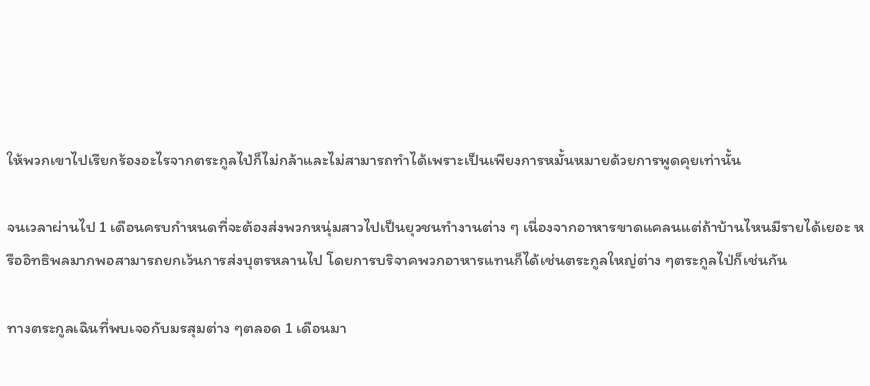ให้พวกเขาไปเรียกร้องอะไรจากตระกูลไป่ก็ไม่กล้าและไม่สามารถทำได้เพราะเป็นเพียงการหมั้นหมายด้วยการพูดคุยเท่านั้น

จนเวลาผ่านไป 1 เดือนครบกำหนดที่จะต้องส่งพวกหนุ่มสาวไปเป็นยุวชนทำงานต่าง ๆ เนื่องจากอาหารขาดแคลนแต่ถ้าบ้านไหนมีรายได้เยอะ หรืออิทธิพลมากพอสามารถยกเว้นการส่งบุตรหลานไป โดยการบริจาคพวกอาหารแทนก็ได้เช่นตระกูลใหญ่ต่าง ๆตระกูลไป่ก็เช่นกัน

ทางตระกูลเฉินที่พบเจอกับมรสุมต่าง ๆตลอด 1 เดือนมา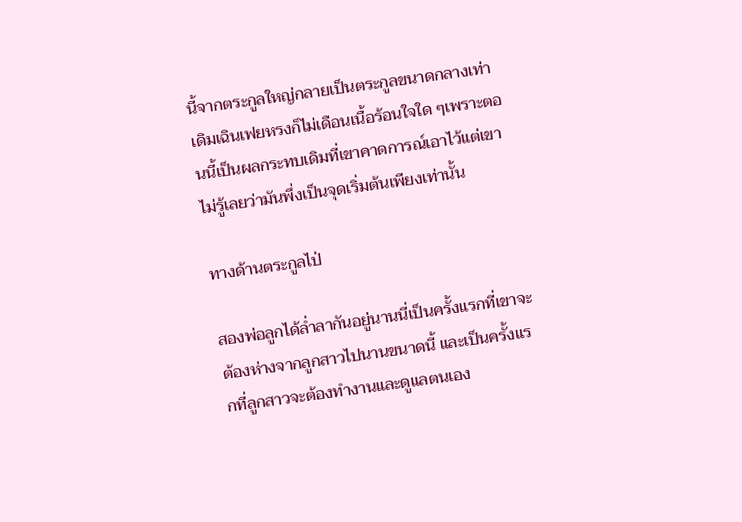นี้จากตระกูลใหญ่กลายเป็นตระกูลขนาดกลางเท่าเดิมเฉินเฟยหรงก็ไม่เดือนเนื้อร้อนใจใด ๆเพราะตอนนี้เป็นผลกระทบเดิมที่เขาคาดการณ์เอาไว้แต่เขาไม่รู้เลยว่ามันพึ่งเป็นจุดเริ่มต้นเพียงเท่านั้น

ทางด้านตระกูลไป่

สองพ่อลูกได้ล่ำลากันอยู่นานนี่เป็นครั้งแรกที่เขาจะต้องห่างจากลูกสาวไปนานขนาดนี้ และเป็นครั้งแรกที่ลูกสาวจะต้องทำงานและดูแลตนเอง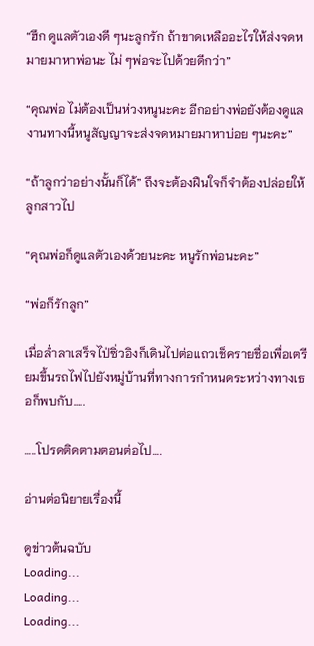“ฮึก ดูแลตัวเองดี ๆนะลูกรัก ถ้าขาดเหลืออะไรให้ส่งจดหมายมาหาพ่อนะ ไม่ ๆพ่อจะไปด้วยดีกว่า”

“คุณพ่อ ไม่ต้องเป็นห่วงหนูนะคะ อีกอย่างพ่อยังต้องดูแลงานทางนี้หนูสัญญาจะส่งจดหมายมาหาบ่อย ๆนะคะ”

“ถ้าลูกว่าอย่างนั้นก็ได้” ถึงจะต้องฝืนใจก็จำต้องปล่อยให้ลูกสาวไป

“คุณพ่อก็ดูแลตัวเองด้วยนะคะ หนูรักพ่อนะคะ”

“พ่อก็รักลูก”

เมื่อล่ำลาเสร็จไป่ซิ่วอิงก็เดินไปต่อแถวเช็ครายชื่อเพื่อเตรียมขึ้นรถไฟไปยังหมู่บ้านที่ทางการกำหนดระหว่างทางเธอก็พบกับ…..

…..โปรดติดตามตอนต่อไป….

อ่านต่อนิยายเรื่องนี้

ดูข่าวต้นฉบับ
Loading...
Loading...
Loading...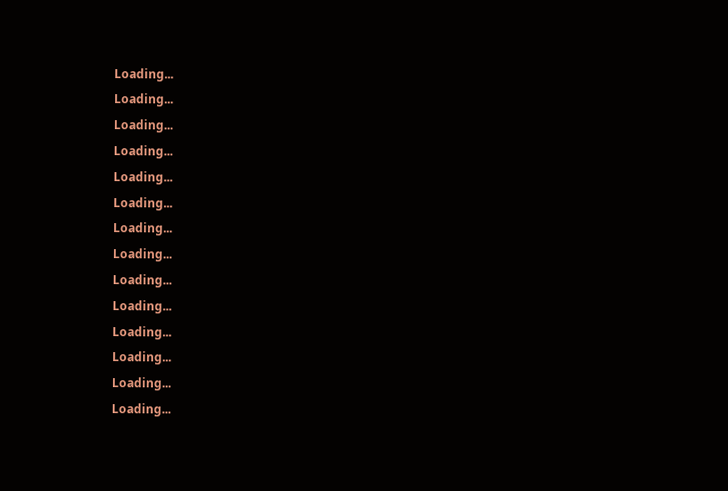Loading...
Loading...
Loading...
Loading...
Loading...
Loading...
Loading...
Loading...
Loading...
Loading...
Loading...
Loading...
Loading...
Loading...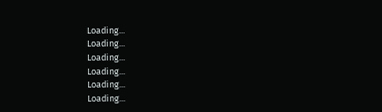Loading...
Loading...
Loading...
Loading...
Loading...
Loading...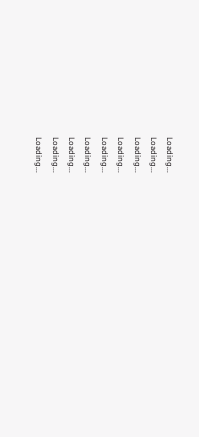Loading...
Loading...
Loading...
Loading...
Loading...
Loading...
Loading...
Loading...
Loading...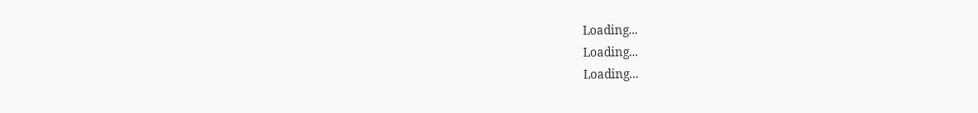Loading...
Loading...
Loading...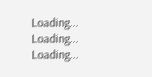Loading...
Loading...
Loading...